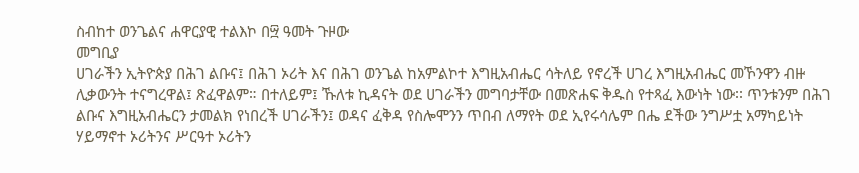ስብከተ ወንጌልና ሐዋርያዊ ተልእኮ በ፵ ዓመት ጉዞው
መግቢያ
ሀገራችን ኢትዮጵያ በሕገ ልቡና፤ በሕገ ኦሪት እና በሕገ ወንጌል ከአምልኮተ እግዚአብሔር ሳትለይ የኖረች ሀገረ እግዚአብሔር መኾንዋን ብዙ ሊቃውንት ተናግረዋል፤ ጽፈዋልም። በተለይም፤ ኹለቱ ኪዳናት ወደ ሀገራችን መግባታቸው በመጽሐፍ ቅዱስ የተጻፈ እውነት ነው፡፡ ጥንቱንም በሕገ ልቡና እግዚአብሔርን ታመልክ የነበረች ሀገራችን፤ ወዳና ፈቅዳ የስሎሞንን ጥበብ ለማየት ወደ ኢየሩሳሌም በሔ ደችው ንግሥቷ አማካይነት ሃይማኖተ ኦሪትንና ሥርዓተ ኦሪትን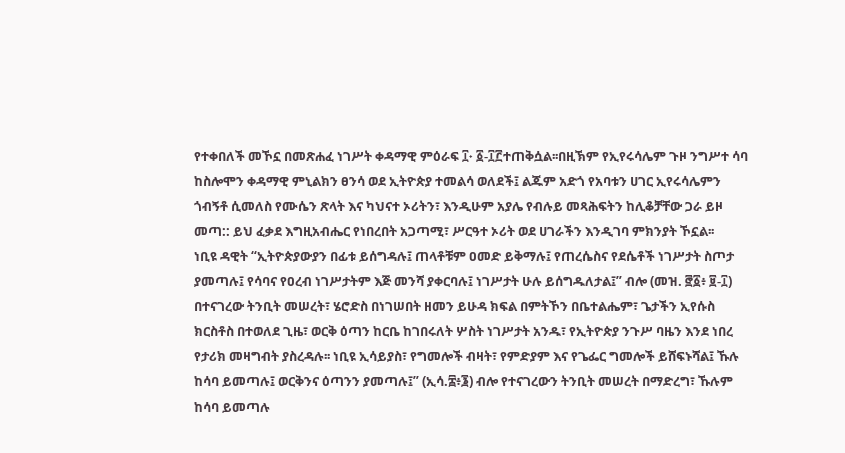የተቀበለች መኾኗ በመጽሐፈ ነገሥት ቀዳማዊ ምዕራፍ ፲˖ ፩-፲፫ተጠቅሷል፡፡በዚኽም የኢየሩሳሌም ጉዞ ንግሥተ ሳባ ከስሎሞን ቀዳማዊ ምኒልክን ፀንሳ ወደ ኢትዮጵያ ተመልሳ ወለደች፤ ልጁም አድጎ የአባቱን ሀገር ኢየሩሳሌምን ጎብኝቶ ሲመለስ የሙሴን ጽላት እና ካህናተ ኦሪትን፣ እንዲሁም አያሌ የብሉይ መጻሕፍትን ከሊቆቻቸው ጋራ ይዞ መጣ:: ይህ ፈቃደ እግዚአብሔር የነበረበት አጋጣሚ፣ ሥርዓተ ኦሪት ወደ ሀገራችን እንዲገባ ምክንያት ኾኗል፡፡
ነቢዩ ዳዊት “ኢትዮጵያውያን በፊቱ ይሰግዳሉ፤ ጠላቶቹም ዐመድ ይቅማሉ፤ የጠረሴስና የደሴቶች ነገሥታት ስጦታ ያመጣሉ፤ የሳባና የዐረብ ነገሥታትም እጅ መንሻ ያቀርባሉ፤ ነገሥታት ሁሉ ይሰግዱለታል፤” ብሎ (መዝ. ፸፩፥ ፱-፲) በተናገረው ትንቢት መሠረት፣ ሄሮድስ በነገሠበት ዘመን ይሁዳ ክፍል በምትኾን በቤተልሔም፣ ጌታችን ኢየሱስ ክርስቶስ በተወለደ ጊዜ፣ ወርቅ ዕጣን ከርቤ ከገበሩለት ሦስት ነገሥታት አንዱ፣ የኢትዮጵያ ንጉሥ ባዜን እንደ ነበረ የታሪክ መዛግብት ያስረዳሉ፡፡ ነቢዩ ኢሳይያስ፣ የግመሎች ብዛት፣ የምድያም እና የጌፌር ግመሎች ይሸፍኑሻል፤ ኹሉ ከሳባ ይመጣሉ፤ ወርቅንና ዕጣንን ያመጣሉ፤” (ኢሳ.፰፥፮) ብሎ የተናገረውን ትንቢት መሠረት በማድረግ፣ ኹሉም ከሳባ ይመጣሉ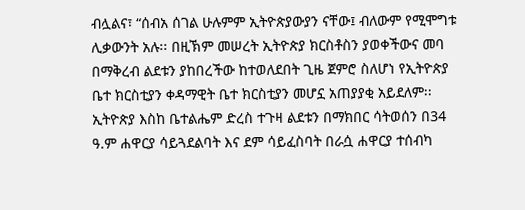ብሏልና፣ “ሰብአ ሰገል ሁሉምም ኢትዮጵያውያን ናቸው፤ ብለውም የሚሞግቱ ሊቃውንት አሉ፡፡ በዚኽም መሠረት ኢትዮጵያ ክርስቶስን ያወቀችውና መባ በማቅረብ ልደቱን ያከበረችው ከተወለደበት ጊዜ ጀምሮ ስለሆነ የኢትዮጵያ ቤተ ክርስቲያን ቀዳማዊት ቤተ ክርስቲያን መሆኗ አጠያያቂ አይደለም፡፡
ኢትዮጵያ እስከ ቤተልሔም ድረስ ተጉዛ ልደቱን በማክበር ሳትወሰን በ34 ዓ.ም ሐዋርያ ሳይጓደልባት እና ደም ሳይፈስባት በራሷ ሐዋርያ ተሰብካ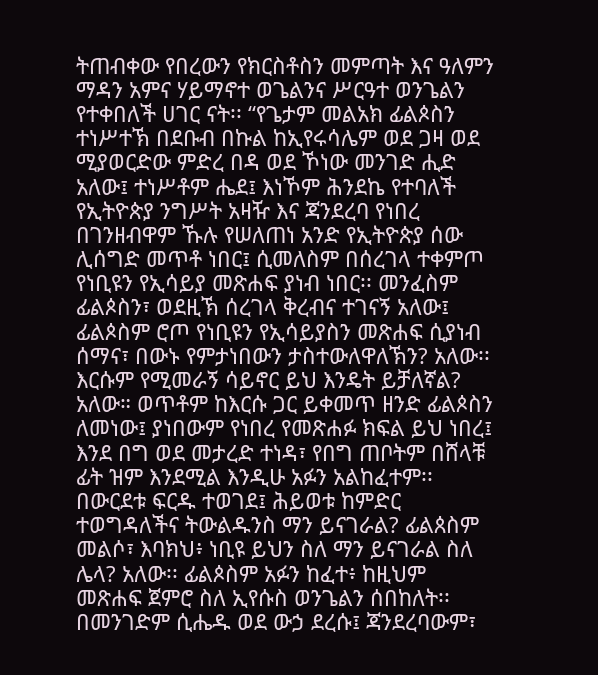ትጠብቀው የበረውን የክርስቶስን መምጣት እና ዓለምን ማዳን አምና ሃይማኖተ ወጌልንና ሥርዓተ ወንጌልን የተቀበለች ሀገር ናት፡፡ “የጌታም መልአክ ፊልጶስን ተነሥተኽ በደቡብ በኩል ከኢየሩሳሌም ወደ ጋዛ ወደ ሚያወርድው ምድረ በዳ ወደ ኾነው መንገድ ሒድ አለው፤ ተነሥቶም ሔደ፤ እነኾም ሕንደኬ የተባለች የኢትዮጵያ ንግሥት አዛዥ እና ጃንደረባ የነበረ በገንዘብዋም ኹሉ የሠለጠነ አንድ የኢትዮጵያ ሰው ሊሰግድ መጥቶ ነበር፤ ሲመለስም በሰረገላ ተቀምጦ የነቢዩን የኢሳይያ መጽሐፍ ያነብ ነበር፡፡ መንፈስም ፊልጶስን፣ ወደዚኽ ሰረገላ ቅረብና ተገናኝ አለው፤ ፊልጶስም ሮጦ የነቢዩን የኢሳይያስን መጽሐፍ ሲያነብ ሰማና፣ በውኑ የምታነበውን ታስተውለዋለኽን? አለው፡፡ እርሱም የሚመራኝ ሳይኖር ይህ እንዴት ይቻለኛል? አለው። ወጥቶም ከእርሱ ጋር ይቀመጥ ዘንድ ፊልጶስን ለመነው፤ ያነበውም የነበረ የመጽሐፉ ክፍል ይህ ነበረ፤ እንደ በግ ወደ መታረድ ተነዳ፣ የበግ ጠቦትም በሸላቹ ፊት ዝም እንደሚል እንዲሁ አፉን አልከፈተም፡፡ በውርደቱ ፍርዱ ተወገደ፤ ሕይወቱ ከምድር ተወግዳለችና ትውልዱንስ ማን ይናገራል? ፊልጰስም መልሶ፣ እባክህ፥ ነቢዩ ይህን ስለ ማን ይናገራል ስለ ሌላ? አለው፡፡ ፊልጶስም አፉን ከፈተ፥ ከዚህም መጽሐፍ ጀምሮ ስለ ኢየሱስ ወንጌልን ሰበከለት፡፡ በመንገድም ሲሔዱ ወደ ውኃ ደረሱ፤ ጃንደረባውም፣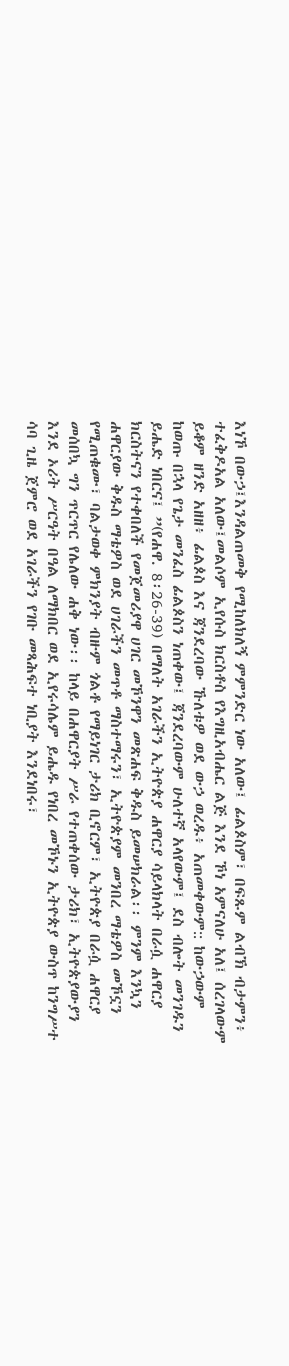እነኾ በውኃ፤እንዳልጠመቅ የሚከለክለኝ ምምንድር ነው አለው፤ ፊልጶስም፣ በፍጹም ልብኽ ብታምን፥ ተፈቅዶአል አለው፤መልሶም ኢየሱስ ክርስቶስ የእግዚአብሔር ልጅ እንደ ኾነ አምናለሁ አለ፤ ሰረገላውም ይቆም ዘንድ አዘዘ፥ ፊልጶስ እና ጃንደረባው ኹለቱዎ ወደ ውኃ ወረዱ፥ አጠመቀውም:: ከውኃውም ከወጡ በኋላ የጌታ መንፈስ ፊልጶስን ነጠቀው፤ ጃንደረባውም ሁለተኛ አላየውም፤ ደስ ብሎት መንገዱን ይሔድ ነበርና፤ ”(የሐዋ. 8፡26-39) በማለት አገራችን ኢትዮጵያ ሐዋርያ ሳይላክላት በራሷ ሐዋርያ ክርስትናን የተቀበለች የመጀመሪያዋ ሀገር መኾንዋን መጽሐፍ ቅዱስ ይመሠክራል፡፡ ምንም እንኳን ሐዋርያው ቅዱስ ማቴዎስ ወደ ሀገራችን መጥቶ ማስተማሩን፣ ኢትዮጵያም መንበረ ማቴዎስ መኾኗን የሚጠቁሙ፣ ባልታወቀ ምክንያት ብዙም ጎልቶ የማይነገር ታሪክ ቢኖርም፣ ኢትዮጵያ በራሷ ሐዋርያ መሰበኳ ግን ጥርጥር የሌለው ሐቅ ነው፡፡ ከላይ በሐዋርያት ሥራ የተጠቀሰው ታሪክ፣ ኢትዮጵያውያን እንደ ኦሪት ሥርዓት በዓል ለማክበር ወደ ኢየሩሳሌም ይሔዱ የነበረ መኾኑን ኢትዮጵያ ውስጥ ከንግሥተ ሳባ ጊዜ ጀምሮ ወደ አገራችን የገቡ መጻሕፍተ ነቢያት እንደነበሩ፣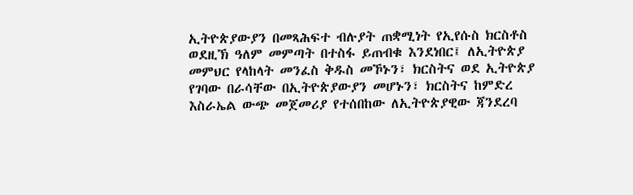ኢትዮጵያውያን በመጻሕፍተ ብሉያት ጠቋሚነት የኢየሱስ ክርስቶስ ወደዚኽ ዓለም መምጣት በተስፋ ይጠብቁ እንደነበር፤ ለኢትዮጵያ መምህር የላከላት መንፈስ ቅዱስ መኾኑን፣ ክርስትና ወደ ኢትዮጵያ የገባው በራሳቸው በኢትዮጵያውያን መሆኑን፣ ክርስትና ከምድረ እስራኤል ውጭ መጀመሪያ የተሰበከው ለኢትዮጵያዊው ጃንደረባ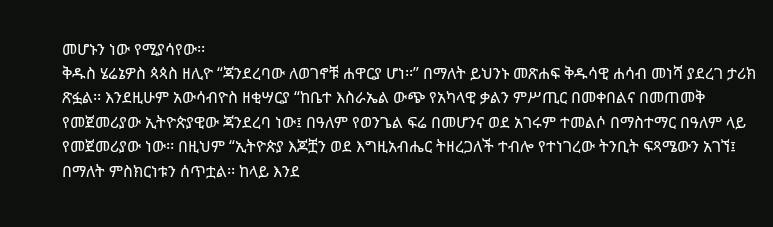መሆኑን ነው የሚያሳየው፡፡
ቅዱስ ሄሬኔዎስ ጳጳስ ዘሊዮ “ጃንደረባው ለወገኖቹ ሐዋርያ ሆነ፡፡” በማለት ይህንኑ መጽሐፍ ቅዱሳዊ ሐሳብ መነሻ ያደረገ ታሪክ ጽፏል፡፡ እንደዚሁም አውሳብዮስ ዘቂሣርያ “ከቤተ እስራኤል ውጭ የአካላዊ ቃልን ምሥጢር በመቀበልና በመጠመቅ የመጀመሪያው ኢትዮጵያዊው ጃንደረባ ነው፤ በዓለም የወንጌል ፍሬ በመሆንና ወደ አገሩም ተመልሶ በማስተማር በዓለም ላይ የመጀመሪያው ነው፡፡ በዚህም “ኢትዮጵያ እጆቿን ወደ እግዚአብሔር ትዘረጋለች ተብሎ የተነገረው ትንቢት ፍጻሜውን አገኘ፤ በማለት ምስክርነቱን ሰጥቷል፡፡ ከላይ እንደ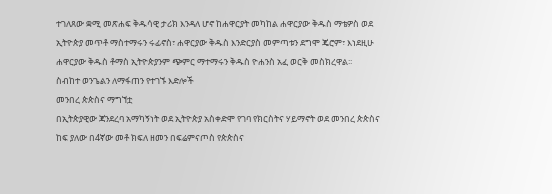ተገለጸው ቋሚ መጽሐፍ ቅዱሳዊ ታሪክ እንዳለ ሆኖ ከሐዋርያት መካከል ሐዋርያው ቅዱስ ማቴዎስ ወደ ኢትዮጵያ መጥቶ ማስተማሩን ሩፊኖስ፣ ሐዋርያው ቅዱስ እንድርያስ መምጣቱን ደግሞ ጄሮም፣ እነደዚሁ ሐዋርያው ቅዱስ ቶማስ ኢትዮጵያንም ጭምር ማተማሩን ቅዱስ ዮሐንስ አፈ ወርቅ መስክረዋል፡፡
ስብከተ ወንጌልን ለማፋጠን የተገኙ እድሎች
መንበረ ጵጵስና ማግኘቷ
በኢትጵያዊው ጃንደረባ አማካኝነት ወደ ኢትዮጵያ አስቀድሞ የገባ የክርስትና ሃይማኖት ወደ መንበረ ጵጵስና ከፍ ያለው በ4ኛው መቶ ክፍለ ዘመን በፍሬምናጦስ የጵጵስና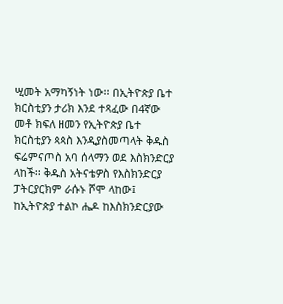ሢመት አማካኝነት ነው፡፡ በኢትዮጵያ ቤተ ክርስቲያን ታሪክ እንደ ተጻፈው በ4ኛው መቶ ክፍለ ዘመን የኢትዮጵያ ቤተ ክርስቲያን ጳጳስ እንዲያስመጣላት ቅዱስ ፍሬምናጦስ አባ ሰላማን ወደ እስክንድርያ ላከች፡፡ ቅዱስ አትናቴዎስ የእስክንድርያ ፓትርያርክም ራሱኑ ሾሞ ላከው፤ ከኢትዮጵያ ተልኮ ሔዶ ከእስክንድርያው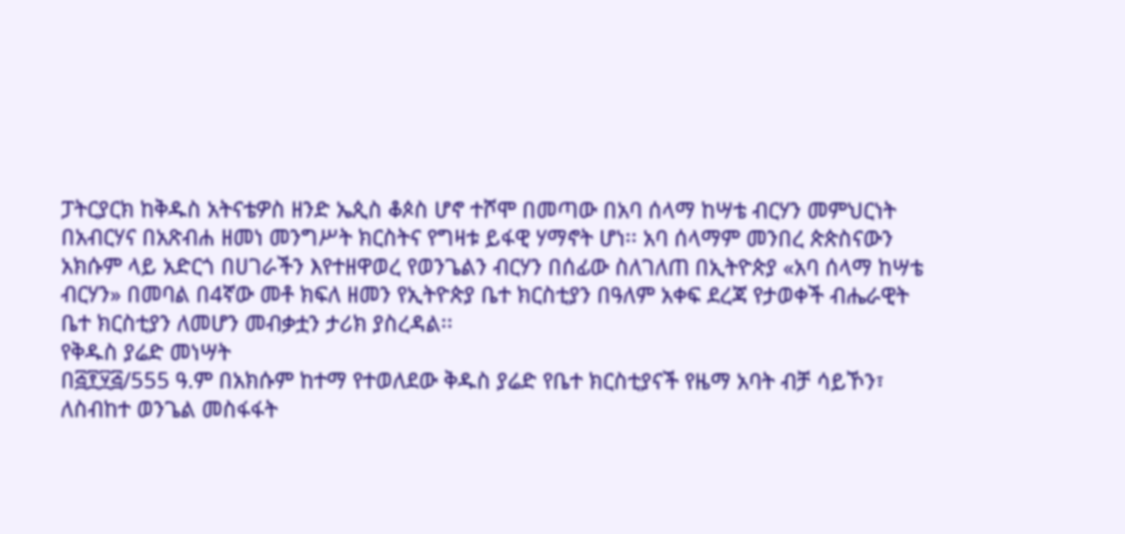ፓትርያርክ ከቅዱስ አትናቴዎስ ዘንድ ኤጲስ ቆጶስ ሆኖ ተሾሞ በመጣው በአባ ሰላማ ከሣቴ ብርሃን መምህርነት በአብርሃና በአጽብሐ ዘመነ መንግሥት ክርስትና የግዛቱ ይፋዊ ሃማኖት ሆነ፡፡ አባ ሰላማም መንበረ ጵጵስናውን አክሱም ላይ አድርጎ በሀገራችን እየተዘዋወረ የወንጌልን ብርሃን በሰፊው ስለገለጠ በኢትዮጵያ «አባ ሰላማ ከሣቴ ብርሃን» በመባል በ4ኛው መቶ ክፍለ ዘመን የኢትዮጵያ ቤተ ክርስቲያን በዓለም አቀፍ ደረጃ የታወቀች ብሔራዊት ቤተ ክርስቲያን ለመሆን መብቃቷን ታሪክ ያስረዳል፡፡
የቅዱስ ያሬድ መነሣት
በ፭፻፶፭/555 ዓ.ም በአክሱም ከተማ የተወለደው ቅዱስ ያሬድ የቤተ ክርስቲያናች የዜማ አባት ብቻ ሳይኾን፣ ለስብከተ ወንጌል መስፋፋት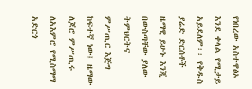የነበረው አስተዋፅኦ እንደ ቀላል የሚታይ አይደለም፡፡ የቅዱስ ያሬድ ድርሰቶች ዜማዊ ይሁኑ እንጂ በውስጣቸው ያለው ትምህርትና ምሥጢር እጅግ ከፍተኛ ነው፤ ዜማው ለጆሮ ምሥጢሩ ለአእምሮ የሚስማማ አድርጎ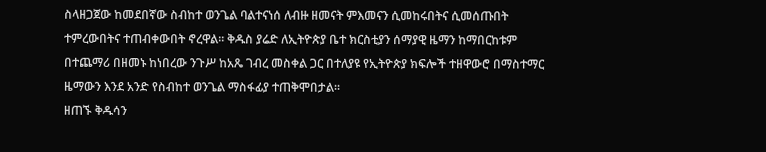ስላዘጋጀው ከመደበኛው ስብከተ ወንጌል ባልተናነሰ ለብዙ ዘመናት ምእመናን ሲመከሩበትና ሲመሰጡበት ተምረውበትና ተጠብቀውበት ኖረዋል፡፡ ቅዱስ ያሬድ ለኢትዮጵያ ቤተ ክርስቲያን ሰማያዊ ዜማን ከማበርከቱም በተጨማሪ በዘመኑ ከነበረው ንጉሥ ከአጼ ገብረ መስቀል ጋር በተለያዩ የኢትዮጵያ ክፍሎች ተዘዋውሮ በማስተማር ዜማውን እንደ አንድ የስብከተ ወንጌል ማስፋፊያ ተጠቅሞበታል፡፡
ዘጠኙ ቅዱሳን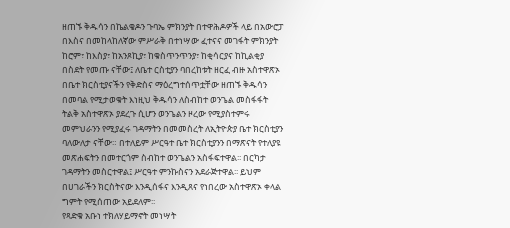ዘጠኙ ቅዱሳን በኬልቄዶን ጉባኤ ምክንያት በተዋሕዶዎች ላይ በአውሮፓ በእስና በመከላከለኛው ምሥራቅ በተነሣው ፈተናና መገፋት ምክንያት ከሮም፣ ከእስያ፣ ከአንጾኪያ፣ ከቁስጥንጥንያ፣ ከቂሳርያና ከኪልቂያ በስደት የመጡ ናቸው፤ ለቤተ ርስቲያን ባበረከቱት ዘርፈ ብዙ አስተዋጽኦ በቤተ ክርስቲያናችን የቅድስና ማዕረግተሰጥቷቸው ዘጠኙ ቅዱሳን በመባል የሚታወቁት እነዚህ ቅዱሳን ለስብከተ ወንጌል መስፋፋት ትልቅ አስተዋጽኦ ያደረጉ ሲሆን ወንጌልን ዞረው የሚያስተምሩ መምህራንን የሚያፈሩ ገዳማትን በመመስረት ለኢትዮጵያ ቤተ ክርስቲያን ባለውለታ ናቸው። በተለይም ሥርዓተ ቤተ ክርስቲያንን በማጽናት የተለያዩ መጽሐፍትን በመተርጎም ስብከተ ወንጌልን አስፋፍተዋል፡፡ በርካታ ገዳማትን መስርተዋል፤ ሥርዓተ ምንኩስናን አደራጅተዋል፡፡ ይህም በሀገራችን ክርስትናው እንዲሰፋና እንዲጸና የነበረው አስተዋጽኦ ቀላል ግምት የሚሰጠው አይደለም፡፡
የጻድቁ አቡነ ተክለሃይማኖት መነሣት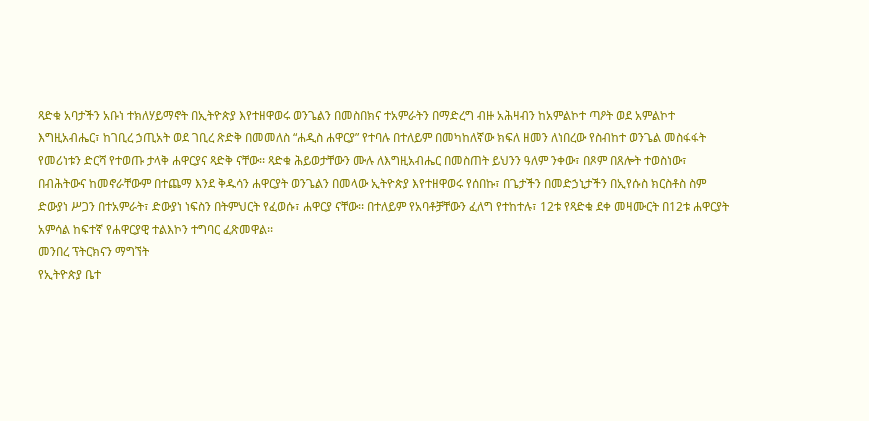ጻድቁ አባታችን አቡነ ተክለሃይማኖት በኢትዮጵያ እየተዘዋወሩ ወንጌልን በመስበክና ተአምራትን በማድረግ ብዙ አሕዛብን ከአምልኮተ ጣዖት ወደ አምልኮተ እግዚአብሔር፣ ከገቢረ ኃጢአት ወደ ገቢረ ጽድቅ በመመለስ “ሐዲስ ሐዋርያ” የተባሉ በተለይም በመካከለኛው ክፍለ ዘመን ለነበረው የስብከተ ወንጌል መስፋፋት የመሪነቱን ድርሻ የተወጡ ታላቅ ሐዋርያና ጻድቅ ናቸው፡፡ ጻድቁ ሕይወታቸውን ሙሉ ለእግዚአብሔር በመስጠት ይህንን ዓለም ንቀው፣ በጾም በጸሎት ተወስነው፣ በብሕትውና ከመኖራቸውም በተጨማ እንደ ቅዱሳን ሐዋርያት ወንጌልን በመላው ኢትዮጵያ እየተዘዋወሩ የሰበኩ፣ በጌታችን በመድኃኒታችን በኢየሱስ ክርስቶስ ስም ድውያነ ሥጋን በተአምራት፣ ድውያነ ነፍስን በትምህርት የፈወሱ፣ ሐዋርያ ናቸው፡፡ በተለይም የአባቶቻቸውን ፈለግ የተከተሉ፣ 12ቱ የጻድቁ ደቀ መዛሙርት በ12ቱ ሐዋርያት አምሳል ከፍተኛ የሐዋርያዊ ተልእኮን ተግባር ፈጽመዋል፡፡
መንበረ ፕትርክናን ማግኘት
የኢትዮጵያ ቤተ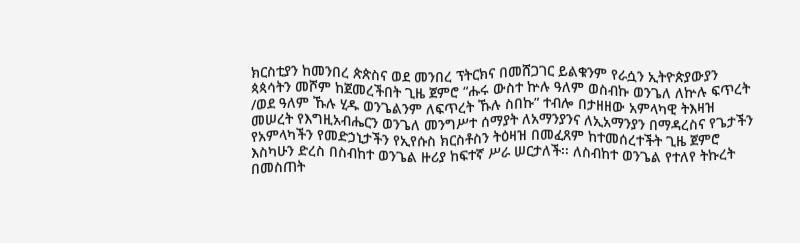ክርስቲያን ከመንበረ ጵጵስና ወደ መንበረ ፕትርክና በመሸጋገር ይልቁንም የራሷን ኢትዮጵያውያን ጳጳሳትን መሾም ከጀመረችበት ጊዜ ጀምሮ “ሑሩ ውስተ ኵሉ ዓለም ወስብኩ ወንጌለ ለኵሉ ፍጥረት /ወደ ዓለም ኹሉ ሂዱ ወንጌልንም ለፍጥረት ኹሉ ስበኩ” ተብሎ በታዘዘው አምላካዊ ትእዛዝ መሠረት የእግዚአብሔርን ወንጌለ መንግሥተ ሰማያት ለአማንያንና ለኢአማንያን በማዳረስና የጌታችን የአምላካችን የመድኃኒታችን የኢየሱስ ክርስቶስን ትዕዛዝ በመፈጸም ከተመሰረተችት ጊዜ ጀምሮ እስካሁን ድረስ በስብከተ ወንጌል ዙሪያ ከፍተኛ ሥራ ሠርታለች፡፡ ለስብከተ ወንጌል የተለየ ትኩረት በመስጠት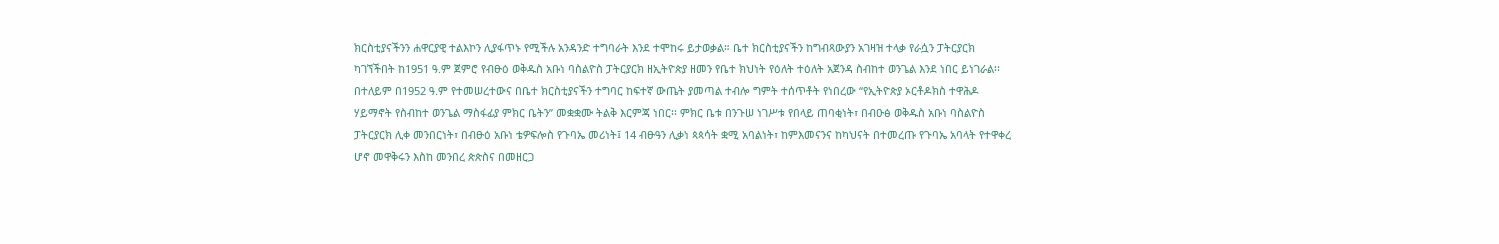ክርስቲያናችንን ሐዋርያዊ ተልእኮን ሊያፋጥኑ የሚችሉ አንዳንድ ተግባራት እንደ ተሞከሩ ይታወቃል። ቤተ ክርስቲያናችን ከግብጻውያን አገዛዝ ተላቃ የራሷን ፓትርያርክ ካገኘችበት ከ1951 ዓ.ም ጀምሮ የብፁዕ ወቅዱስ አቡነ ባስልዮስ ፓትርያርክ ዘኢትዮጵያ ዘመን የቤተ ክህነት የዕለት ተዕለት አጀንዳ ስብከተ ወንጌል እንደ ነበር ይነገራል፡፡ በተለይም በ1952 ዓ.ም የተመሠረተውና በቤተ ክርስቲያናችን ተግባር ከፍተኛ ውጤት ያመጣል ተብሎ ግምት ተሰጥቶት የነበረው “የኢትዮጵያ ኦርቶዶክስ ተዋሕዶ ሃይማኖት የስብከተ ወንጌል ማስፋፊያ ምክር ቤትን” መቋቋሙ ትልቅ እርምጃ ነበር፡፡ ምክር ቤቱ በንጉሠ ነገሥቱ የበላይ ጠባቂነት፣ በብዑፅ ወቅዱስ አቡነ ባስልዮስ ፓትርያርክ ሊቀ መንበርነት፣ በብፁዕ አቡነ ቴዎፍሎስ የጉባኤ መሪነት፤ 14 ብፁዓን ሊቃነ ጳጳሳት ቋሚ አባልነት፣ ከምእመናንና ከካህናት በተመረጡ የጉባኤ አባላት የተዋቀረ ሆኖ መዋቅሩን እስከ መንበረ ጵጵስና በመዘርጋ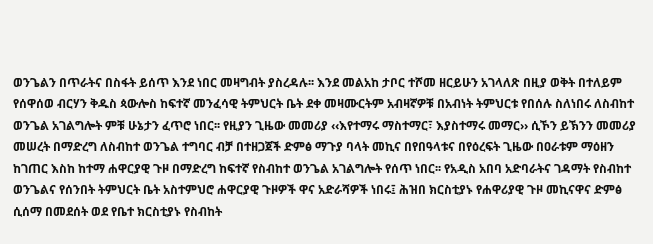ወንጌልን በጥራትና በስፋት ይሰጥ እንደ ነበር መዛግብት ያስረዳሉ፡፡ እንደ መልአከ ታቦር ተሾመ ዘርይሁን አገላለጽ በዚያ ወቅት በተለይም የሰዋሰወ ብርሃን ቅዱስ ጳውሎስ ከፍተኛ መንፈሳዊ ትምህርት ቤት ደቀ መዛሙርትም አብዛኛዎቹ በአብነት ትምህርቱ የበሰሉ ስለነበሩ ለስብከተ ወንጌል አገልግሎት ምቹ ሁኔታን ፈጥሮ ነበር፡፡ የዚያን ጊዜው መመሪያ ‹‹እየተማሩ ማስተማር፣ እያስተማሩ መማር›› ሲኾን ይኽንን መመሪያ መሠረት በማድረግ ለስብከተ ወንጌል ተግባር ብቻ በተዘጋጀች ድምፅ ማጉያ ባላት መኪና በየበዓላቱና በየዕረፍት ጊዜው በዐራቱም ማዕዘን ከገጠር እስከ ከተማ ሐዋርያዊ ጉዞ በማድረግ ከፍተኛ የስብከተ ወንጌል አገልግሎት የሰጥ ነበር፡፡ የአዲስ አበባ አድባራትና ገዳማት የስብከተ ወንጌልና የሰንበት ትምህርት ቤት አስተምህሮ ሐዋርያዊ ጉዞዎች ዋና አድራሻዎች ነበሩ፤ ሕዝበ ክርስቲያኑ የሐዋሪያዊ ጉዞ መኪናዋና ድምፅ ሲሰማ በመደሰት ወደ የቤተ ክርስቲያኑ የስብከት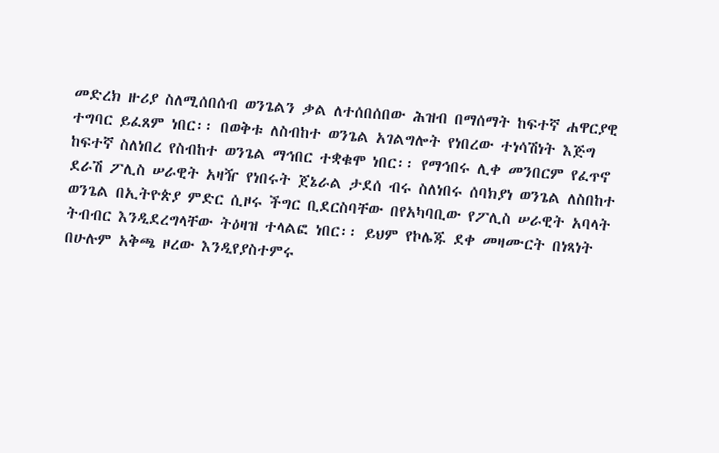መድረክ ዙሪያ ስለሚሰበሰብ ወንጌልን ቃል ለተሰበሰበው ሕዝብ በማሰማት ከፍተኛ ሐዋርያዊ ተግባር ይፈጸም ነበር፡፡ በወቅቱ ለስብከተ ወንጌል አገልግሎት የነበረው ተነሳሽነት እጅግ ከፍተኛ ስለነበረ የስብከተ ወንጌል ማኅበር ተቋቁሞ ነበር፡፡ የማኅበሩ ሊቀ መንበርም የፈጥኖ ደራሽ ፖሊስ ሠራዊት አዛዥ የነበሩት ጀኔራል ታደሰ ብሩ ስለነበሩ ሰባክያነ ወንጌል ለስበከተ ወንጌል በኢትዮጵያ ምድር ሲዞሩ ችግር ቢደርስባቸው በየአካባቢው የፖሊስ ሠራዊት አባላት ትብብር እንዲደረግላቸው ትዕዛዝ ተላልፎ ነበር፡፡ ይህም የኮሌጁ ደቀ መዛሙርት በነጻነት በሁሉም አቅጫ ዞረው እንዲየያስተምሩ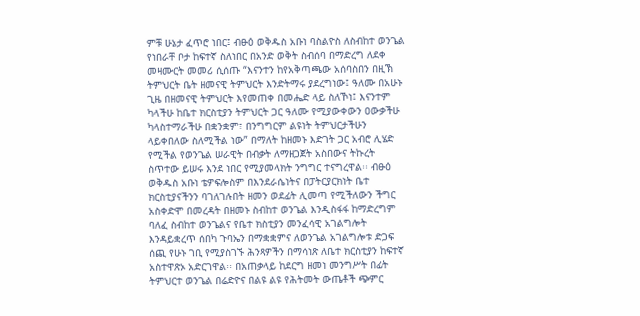ምቹ ሁኔታ ፈጥሮ ነበር፤ ብፁዕ ወቅዱስ አቡነ ባስልዮስ ለስብከተ ወንጌል የነበራቸ ቦታ ከፍተኛ ስለነበር በአንድ ወቅት ስብሰባ በማድረግ ለደቀ መዛሙርት መመሪ ሲሰጡ “እናንተን ከየአቅጣጫው አሰባስበን በዚኽ ትምህርት ቤት ዘመናዊ ትምህርት እንድትማሩ ያደረግነው፤ ዓለሙ በአሁኑ ጊዜ በዘመናዊ ትምህርት እየመጠቀ በመሔድ ላይ ስለኾነ፤ እናንተም ካላችሁ ከቤተ ክርስቲያን ትምህርት ጋር ዓለሙ የሚያውቀውን ዐውቃችሁ ካላስተማራችሁ በቋንቋም፣ በንግግርም ልዩነት ትምህርታችሁን ላይቀበለው ስለሚችል ነው” በማለት ከዘመኑ እድገት ጋር አብሮ ሊሄድ የሚችል የወንጌል ሠራዊት በብቃት ለማዘጋጀት አስበውና ትኩረት ስጥተው ይሠሩ እንደ ነበር የሚያመላክት ንግግር ተናግረዋል፡፡ ብፁዕ ወቅዱስ አቡነ ቴዎፍሎስም በእንደራሴነትና በፓትርያርክነት ቤተ ክርስቲያናችንን ባገለገሉበት ዘመን ወደፊት ሊመጣ የሚችለውን ችግር አስቀድሞ በመረዳት በዘመኑ ስብከተ ወንጌል እንዲስፋፋ ከማድረግም ባለፈ ስብከተ ወንጌልና የቤተ ክስቲያን መንፈሳዊ አገልግሎት እንዳይቋረጥ ሰበካ ጉባኤን በማቋቋምና ለወንጌል አገልግሎቱ ድጋፍ ሰጪ የሁኑ ገቢ የሚያስገኙ ሕንጻዎችን በማሳነጽ ለቤተ ክርስቲያን ከፍተኛ አስተዋጽኦ አድርገዋል፡፡ በአጠቃላይ ከደርግ ዘመነ መንግሥት በፊት ትምህርተ ወንጌል በሬድዮና በልዩ ልዩ የሕትመት ውጤቶች ጭምር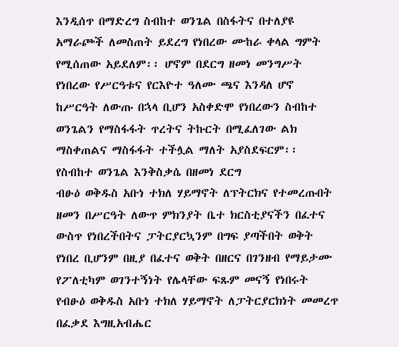እንዲሰጥ በማድረግ ስብከተ ወንጌል በስፋትና በተለያዩ አማራጮች ለመስጠት ይደረግ የነበረው ሙከራ ቀላል ግምት የሚሰጠው አይደለም፡፡ ሆኖም በደርግ ዘመነ መንግሥት የነበረው የሥርዓቱና የርእዮተ ዓለሙ ጫና እንዳለ ሆኖ ከሥርዓት ለውጡ በኋላ ቢሆን አስቀድሞ የነበረውን ስብከተ ወንጌልን የማስፋፋት ጥረትና ትኩርት በሚፈለገው ልክ ማስቀጠልና ማስፋፋት ተችሏል ማለት አያስደፍርም፡፡
የስብከተ ወንጌል እንቅስቃሴ በዘመነ ደርግ
ብፁዕ ወቅዱስ አቡነ ተክለ ሃይማኖት ለፕትርክና የተመረጡበት ዘመን በሥርዓት ለውጥ ምክንያት ቤተ ክርስቲያናችን በፈተና ውስጥ የነበረችበትና ፓትርያርኳንም በግፍ ያጣችበት ወቅት የነበረ ቢሆንም በዚያ በፈተና ወቅት በዘርና በገንዘብ የማይታሙ የፖለቲካም ወገንተኝነት የሌላቸው ፍጹም መናኝ የነበሩት የብፁዕ ወቅዱስ አቡነ ተክለ ሃይማኖት ለፓትርያርክነት መመረጥ በፈቃደ እግዚአብሔር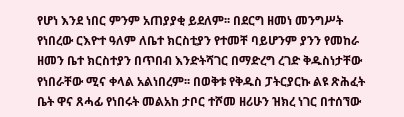የሆነ እንደ ነበር ምንም አጠያያቂ ይደለም፡፡ በደርግ ዘመነ መንግሥት የነበረው ርእዮተ ዓለም ለቤተ ክርስቲያን የተመቸ ባይሆንም ያንን የመከራ ዘመን ቤተ ክርስተያን በጥበብ እንድትሻገር በማድረግ ረገድ ቅዱስነታቸው የነበራቸው ሚና ቀላል አልነበረም፡፡ በወቅቱ የቅዱስ ፓትርያርኩ ልዩ ጽሕፈት ቤት ዋና ጸሓፊ የነበሩት መልአከ ታቦር ተሾመ ዘሪሁን ዝክረ ነገር በተሰኘው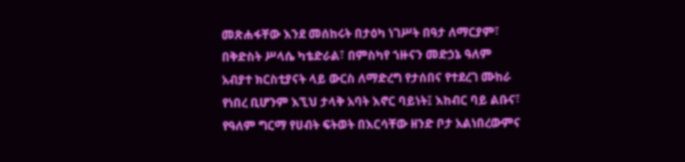መጽሐፋቸው እንደ መሰከሩት በታዕካ ነገሥት በዓታ ለማርያም፣ በቅድስት ሥላሴ ካቴድራል፣ በምስካየ ኀዙናን መድኃኔ ዓለም አብያተ ክርስቲያናት ላይ ውርስ ለማድረግ የታሰበና የተደረገ ሙከራ የነበረ ቢሆንም እኚህ ታላቅ አባት እኖር ባይነት፤ እከብር ባይ ልቡና፣ የዓለም ግርማ የሀብት ፍትወት በእርሳቸው ዘንድ ቦታ አልነበረውምና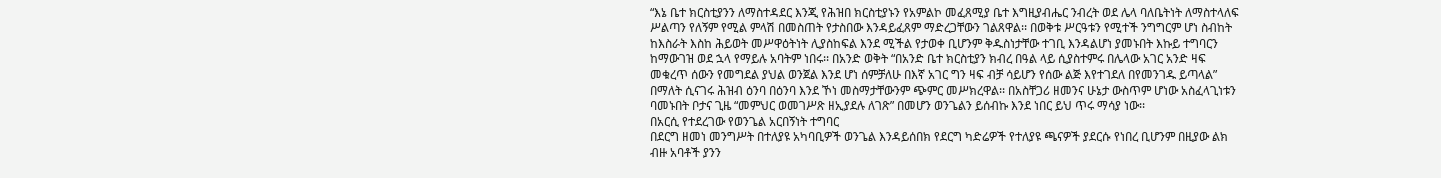“እኔ ቤተ ክርስቲያንን ለማስተዳደር እንጂ የሕዝበ ክርስቲያኑን የአምልኮ መፈጸሚያ ቤተ እግዚያብሔር ንብረት ወደ ሌላ ባለቤትነት ለማስተላለፍ ሥልጣን የለኝም የሚል ምላሽ በመስጠት የታስበው እንዳይፈጸም ማድረጋቸውን ገልጸዋል፡፡ በወቅቱ ሥርዓቱን የሚተች ንግግርም ሆነ ስብከት ከእስራት እስከ ሕይወት መሥዋዕትነት ሊያስከፍል እንደ ሚችል የታወቀ ቢሆንም ቅዱስነታቸው ተገቢ እንዳልሆነ ያመኑበት እኩይ ተግባርን ከማውገዝ ወደ ኋላ የማይሉ አባትም ነበሩ፡፡ በአንድ ወቅት “በአንድ ቤተ ክርስቲያን ክብረ በዓል ላይ ሲያስተምሩ በሌላው አገር አንድ ዛፍ መቁረጥ ሰውን የመግደል ያህል ወንጀል እንደ ሆነ ሰምቻለሁ በእኛ አገር ግን ዛፍ ብቻ ሳይሆን የሰው ልጅ እየተገደለ በየመንገዱ ይጣላል” በማለት ሲናገሩ ሕዝብ ዕንባ በዕንባ እንደ ኾነ መስማታቸውንም ጭምር መሥክረዋል፡፡ በአስቸጋሪ ዘመንና ሁኔታ ውስጥም ሆነው አስፈላጊነቱን ባመኑበት ቦታና ጊዜ “መምህር ወመገሥጽ ዘኢያደሉ ለገጽ” በመሆን ወንጌልን ይሰብኩ እንደ ነበር ይህ ጥሩ ማሳያ ነው፡፡
በአርሲ የተደረገው የወንጌል አርበኝነት ተግባር
በደርግ ዘመነ መንግሥት በተለያዩ አካባቢዎች ወንጌል እንዳይሰበክ የደርግ ካድሬዎች የተለያዩ ጫናዎች ያደርሱ የነበረ ቢሆንም በዚያው ልክ ብዙ አባቶች ያንን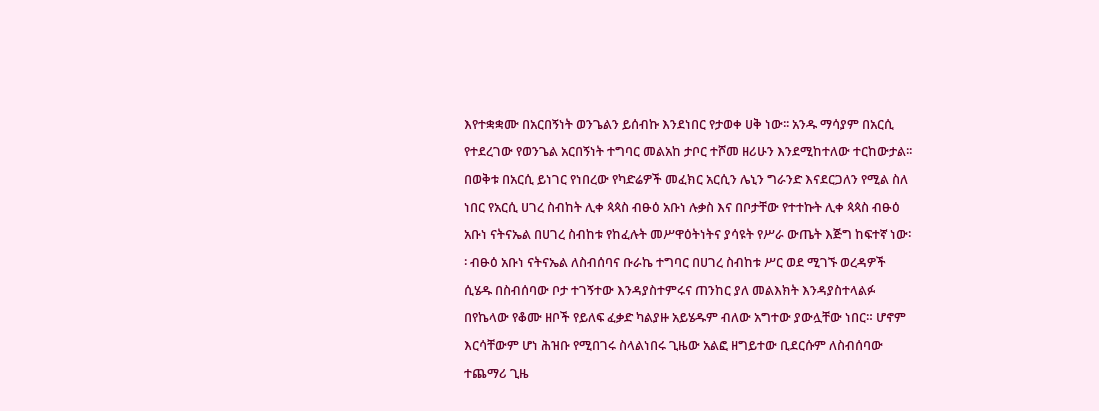እየተቋቋሙ በአርበኝነት ወንጌልን ይሰብኩ እንደነበር የታወቀ ሀቅ ነው፡፡ አንዱ ማሳያም በአርሲ የተደረገው የወንጌል አርበኝነት ተግባር መልአከ ታቦር ተሾመ ዘሪሁን እንደሚከተለው ተርከውታል፡፡ በወቅቱ በአርሲ ይነገር የነበረው የካድሬዎች መፈክር አርሲን ሌኒን ግራንድ እናደርጋለን የሚል ስለ ነበር የአርሲ ሀገረ ስብከት ሊቀ ጳጳስ ብፁዕ አቡነ ሉቃስ እና በቦታቸው የተተኩት ሊቀ ጳጳስ ብፁዕ አቡነ ናትናኤል በሀገረ ስብከቱ የከፈሉት መሥዋዕትነትና ያሳዩት የሥራ ውጤት እጅግ ከፍተኛ ነው፡፡ ብፁዕ አቡነ ናትናኤል ለስብሰባና ቡራኬ ተግባር በሀገረ ስብከቱ ሥር ወደ ሚገኙ ወረዳዎች ሲሄዱ በስብሰባው ቦታ ተገኝተው እንዳያስተምሩና ጠንከር ያለ መልእክት እንዳያስተላልፉ በየኬላው የቆሙ ዘቦች የይለፍ ፈቃድ ካልያዙ አይሄዱም ብለው አግተው ያውሏቸው ነበር። ሆኖም እርሳቸውም ሆነ ሕዝቡ የሚበገሩ ስላልነበሩ ጊዜው አልፎ ዘግይተው ቢደርሱም ለስብሰባው ተጨማሪ ጊዜ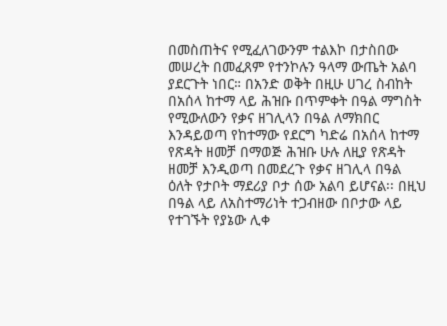በመስጠትና የሚፈለገውንም ተልእኮ በታስበው መሠረት በመፈጸም የተንኮሉን ዓላማ ውጤት አልባ ያደርጉት ነበር። በአንድ ወቅት በዚሁ ሀገረ ስብከት በአሰላ ከተማ ላይ ሕዝቡ በጥምቀት በዓል ማግስት የሚውለውን የቃና ዘገሊላን በዓል ለማክበር እንዳይወጣ የከተማው የደርግ ካድሬ በአሰላ ከተማ የጽዳት ዘመቻ በማወጅ ሕዝቡ ሁሉ ለዚያ የጽዳት ዘመቻ እንዲወጣ በመደረጉ የቃና ዘገሊላ በዓል ዕለት የታቦት ማደሪያ ቦታ ሰው አልባ ይሆናል፡፡ በዚህ በዓል ላይ ለአስተማሪነት ተጋብዘው በቦታው ላይ የተገኙት የያኔው ሊቀ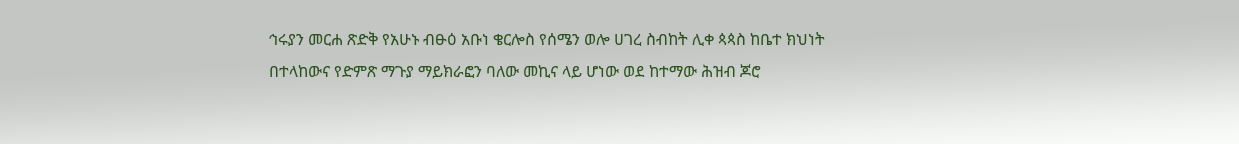ኅሩያን መርሐ ጽድቅ የአሁኑ ብፁዕ አቡነ ቄርሎስ የሰሜን ወሎ ሀገረ ስብከት ሊቀ ጳጳስ ከቤተ ክህነት በተላከውና የድምጽ ማጉያ ማይክራፎን ባለው መኪና ላይ ሆነው ወደ ከተማው ሕዝብ ጆሮ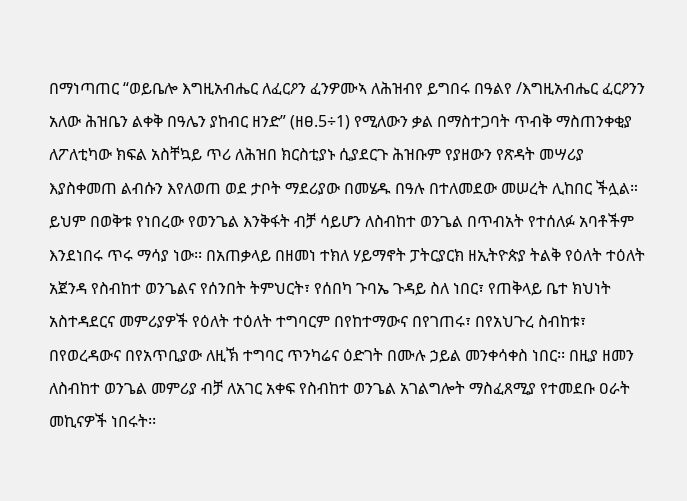በማነጣጠር “ወይቤሎ እግዚአብሔር ለፈርዖን ፈንዎሙኣ ለሕዝብየ ይግበሩ በዓልየ /እግዚአብሔር ፈርዖንን አለው ሕዝቤን ልቀቅ በዓሌን ያከብር ዘንድ” (ዘፀ.5÷1) የሚለውን ቃል በማስተጋባት ጥብቅ ማስጠንቀቂያ ለፖለቲካው ክፍል አስቸኳይ ጥሪ ለሕዝበ ክርስቲያኑ ሲያደርጉ ሕዝቡም የያዘውን የጽዳት መሣሪያ እያስቀመጠ ልብሱን እየለወጠ ወደ ታቦት ማደሪያው በመሄዱ በዓሉ በተለመደው መሠረት ሊከበር ችሏል። ይህም በወቅቱ የነበረው የወንጌል እንቅፋት ብቻ ሳይሆን ለስብከተ ወንጌል በጥብአት የተሰለፉ አባቶችም እንደነበሩ ጥሩ ማሳያ ነው፡፡ በአጠቃላይ በዘመነ ተክለ ሃይማኖት ፓትርያርክ ዘኢትዮጵያ ትልቅ የዕለት ተዕለት አጀንዳ የስብከተ ወንጌልና የሰንበት ትምህርት፣ የሰበካ ጉባኤ ጉዳይ ስለ ነበር፣ የጠቅላይ ቤተ ክህነት አስተዳደርና መምሪያዎች የዕለት ተዕለት ተግባርም በየከተማውና በየገጠሩ፣ በየአህጉረ ስብከቱ፣ በየወረዳውና በየአጥቢያው ለዚኽ ተግባር ጥንካሬና ዕድገት በሙሉ ኃይል መንቀሳቀስ ነበር፡፡ በዚያ ዘመን ለስብከተ ወንጌል መምሪያ ብቻ ለአገር አቀፍ የስብከተ ወንጌል አገልግሎት ማስፈጸሚያ የተመደቡ ዐራት መኪናዎች ነበሩት፡፡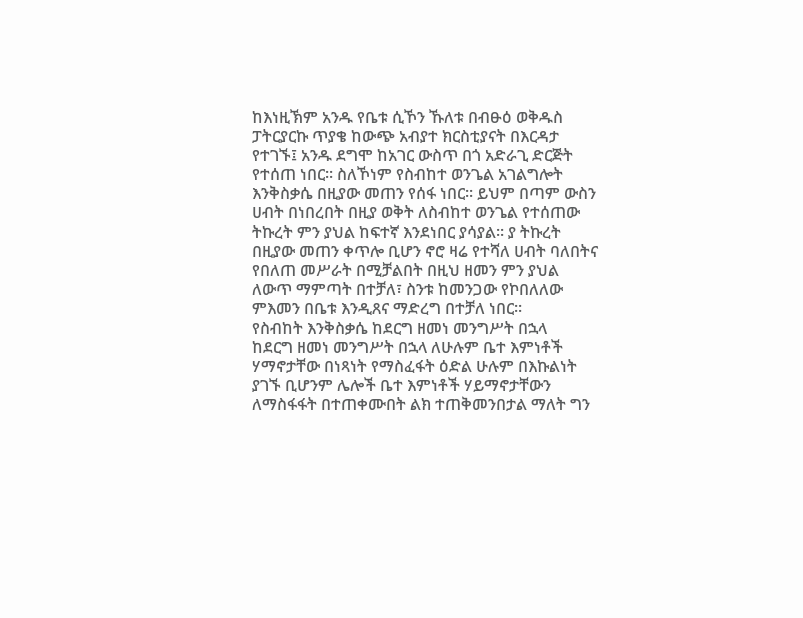ከእነዚኽም አንዱ የቤቱ ሲኾን ኹለቱ በብፁዕ ወቅዱስ ፓትርያርኩ ጥያቄ ከውጭ አብያተ ክርስቲያናት በእርዳታ የተገኙ፤ አንዱ ደግሞ ከአገር ውስጥ በጎ አድራጊ ድርጅት የተሰጠ ነበር፡፡ ስለኾነም የስብከተ ወንጌል አገልግሎት እንቅስቃሴ በዚያው መጠን የሰፋ ነበር፡፡ ይህም በጣም ውስን ሀብት በነበረበት በዚያ ወቅት ለስብከተ ወንጌል የተሰጠው ትኩረት ምን ያህል ከፍተኛ እንደነበር ያሳያል፡፡ ያ ትኩረት በዚያው መጠን ቀጥሎ ቢሆን ኖሮ ዛሬ የተሻለ ሀብት ባለበትና የበለጠ መሥራት በሚቻልበት በዚህ ዘመን ምን ያህል ለውጥ ማምጣት በተቻለ፣ ስንቱ ከመንጋው የኮበለለው ምእመን በቤቱ እንዲጸና ማድረግ በተቻለ ነበር፡፡
የስብከት እንቅስቃሴ ከደርግ ዘመነ መንግሥት በኋላ
ከደርግ ዘመነ መንግሥት በኋላ ለሁሉም ቤተ እምነቶች ሃማኖታቸው በነጻነት የማስፈፋት ዕድል ሁሉም በእኩልነት ያገኙ ቢሆንም ሌሎች ቤተ እምነቶች ሃይማኖታቸውን ለማስፋፋት በተጠቀሙበት ልክ ተጠቅመንበታል ማለት ግን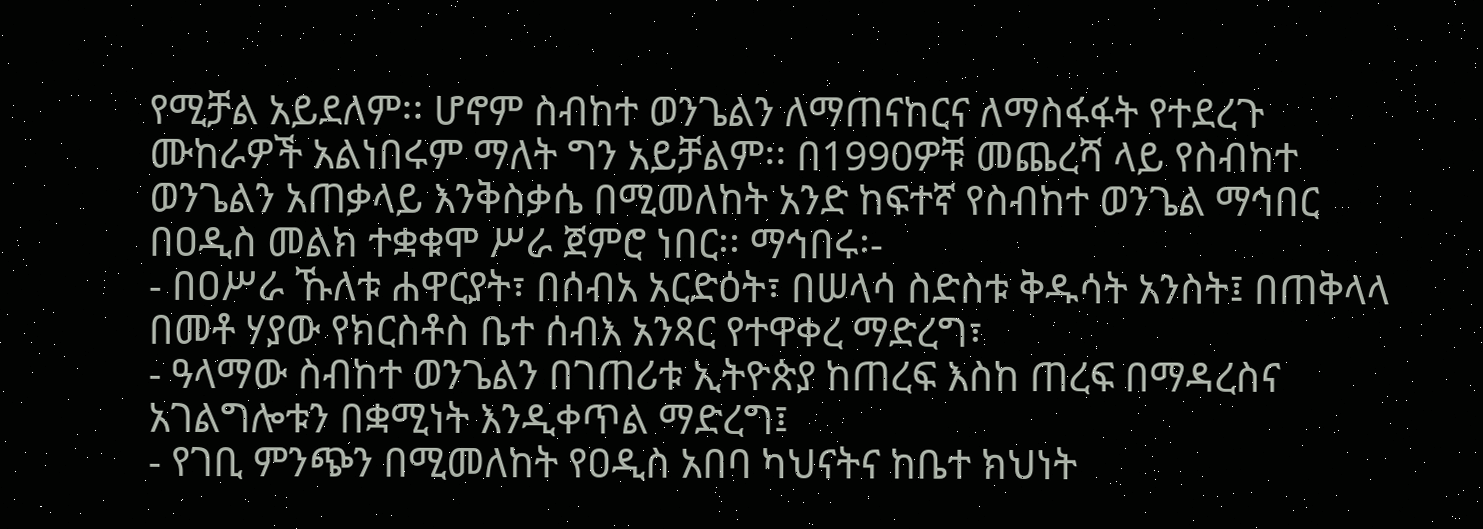የሚቻል አይደለም፡፡ ሆኖም ስብከተ ወንጌልን ለማጠናከርና ለማስፋፋት የተደረጉ ሙከራዎች አልነበሩም ማለት ግን አይቻልም፡፡ በ1990ዎቹ መጨረሻ ላይ የስብከተ ወንጌልን አጠቃላይ እንቅስቃሴ በሚመለከት አንድ ከፍተኛ የስብከተ ወንጌል ማኅበር በዐዲስ መልክ ተቋቁሞ ሥራ ጀምሮ ነበር፡፡ ማኅበሩ፡-
- በዐሥራ ኹለቱ ሐዋርያት፣ በሰብአ አርድዕት፣ በሠላሳ ስድስቱ ቅዱሳት አንስት፤ በጠቅላላ በመቶ ሃያው የክርስቶስ ቤተ ሰብእ አንጻር የተዋቀረ ማድረግ፣
- ዓላማው ስብከተ ወንጌልን በገጠሪቱ ኢትዮጵያ ከጠረፍ እስከ ጠረፍ በማዳረስና አገልግሎቱን በቋሚነት እንዲቀጥል ማድረግ፤
- የገቢ ምንጭን በሚመለከት የዐዲስ አበባ ካህናትና ከቤተ ክህነት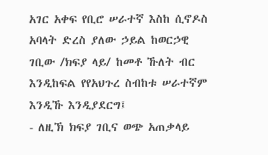አገር አቀፍ የቢሮ ሠራተኛ እስከ ሲኖዶስ አባላት ድረስ ያለው ኃይል ከወርኃዊ ገቢው /ክፍያ ላይ/ ከመቶ ኹለት ብር እንዲከፍል የየአህጉረ ስብከቱ ሠራተኛም እንዲኹ እንዲያደርግ፤
- ለዚኽ ክፍያ ገቢና ወጭ አጠቃላይ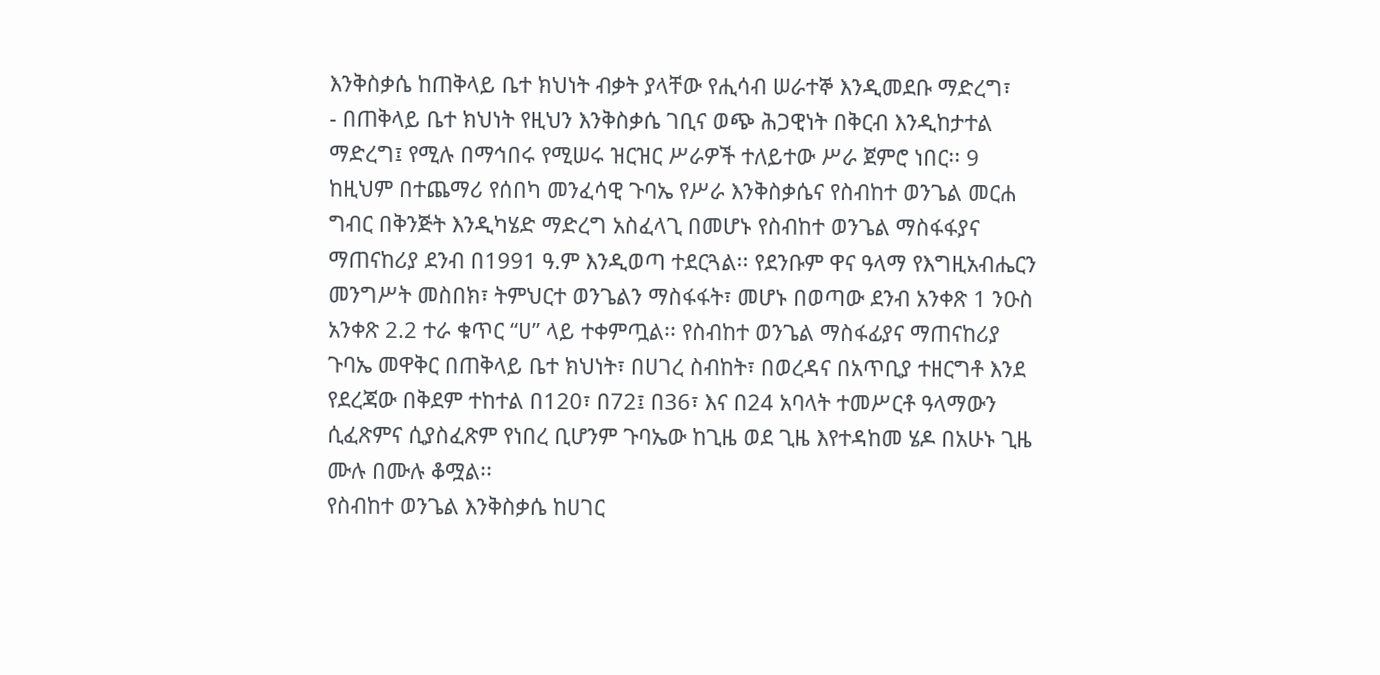እንቅስቃሴ ከጠቅላይ ቤተ ክህነት ብቃት ያላቸው የሒሳብ ሠራተኞ እንዲመደቡ ማድረግ፣
- በጠቅላይ ቤተ ክህነት የዚህን እንቅስቃሴ ገቢና ወጭ ሕጋዊነት በቅርብ እንዲከታተል ማድረግ፤ የሚሉ በማኅበሩ የሚሠሩ ዝርዝር ሥራዎች ተለይተው ሥራ ጀምሮ ነበር፡፡ 9
ከዚህም በተጨማሪ የሰበካ መንፈሳዊ ጉባኤ የሥራ እንቅስቃሴና የስብከተ ወንጌል መርሐ ግብር በቅንጅት እንዲካሄድ ማድረግ አስፈላጊ በመሆኑ የስብከተ ወንጌል ማስፋፋያና ማጠናከሪያ ደንብ በ1991 ዓ.ም እንዲወጣ ተደርጓል፡፡ የደንቡም ዋና ዓላማ የእግዚአብሔርን መንግሥት መስበክ፣ ትምህርተ ወንጌልን ማስፋፋት፣ መሆኑ በወጣው ደንብ አንቀጽ 1 ንዑስ አንቀጽ 2.2 ተራ ቁጥር “ሀ” ላይ ተቀምጧል፡፡ የስብከተ ወንጌል ማስፋፊያና ማጠናከሪያ ጉባኤ መዋቅር በጠቅላይ ቤተ ክህነት፣ በሀገረ ስብከት፣ በወረዳና በአጥቢያ ተዘርግቶ እንደ የደረጃው በቅደም ተከተል በ120፣ በ72፤ በ36፣ እና በ24 አባላት ተመሥርቶ ዓላማውን ሲፈጽምና ሲያስፈጽም የነበረ ቢሆንም ጉባኤው ከጊዜ ወደ ጊዜ እየተዳከመ ሄዶ በአሁኑ ጊዜ ሙሉ በሙሉ ቆሟል፡፡
የስብከተ ወንጌል እንቅስቃሴ ከሀገር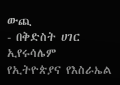ውጪ
- በቅድስት ሀገር ኢየሩሳሌም
የኢትዮጵያና የእስራኤል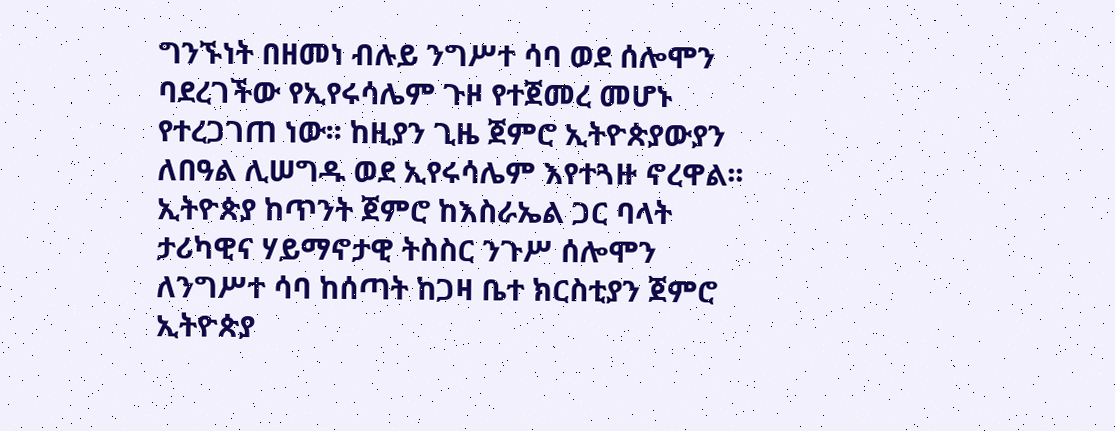ግንኙነት በዘመነ ብሉይ ንግሥተ ሳባ ወደ ሰሎሞን ባደረገችው የኢየሩሳሌም ጉዞ የተጀመረ መሆኑ የተረጋገጠ ነው፡፡ ከዚያን ጊዜ ጀምሮ ኢትዮጵያውያን ለበዓል ሊሠግዱ ወደ ኢየሩሳሌም እየተጓዙ ኖረዋል፡፡ ኢትዮጵያ ከጥንት ጀምሮ ከእስራኤል ጋር ባላት ታሪካዊና ሃይማኖታዊ ትስስር ንጉሥ ሰሎሞን ለንግሥተ ሳባ ከሰጣት ከጋዛ ቤተ ክርስቲያን ጀምሮ ኢትዮጵያ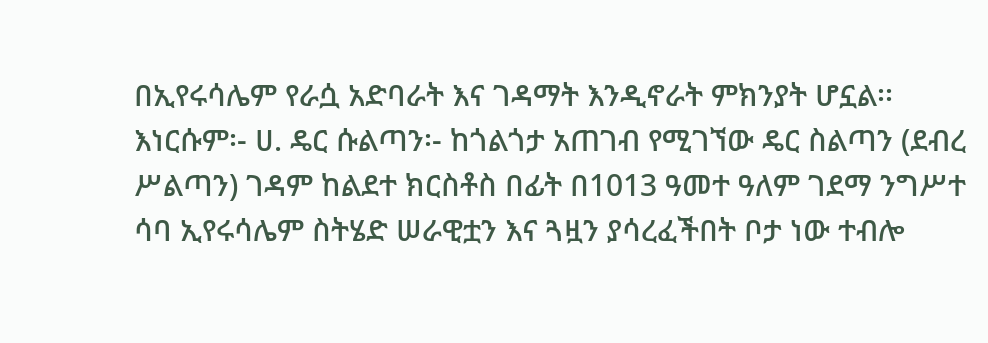በኢየሩሳሌም የራሷ አድባራት እና ገዳማት እንዲኖራት ምክንያት ሆኗል፡፡ እነርሱም፡- ሀ. ዴር ሱልጣን፡- ከጎልጎታ አጠገብ የሚገኘው ዴር ስልጣን (ደብረ ሥልጣን) ገዳም ከልደተ ክርስቶስ በፊት በ1013 ዓመተ ዓለም ገደማ ንግሥተ ሳባ ኢየሩሳሌም ስትሄድ ሠራዊቷን እና ጓዟን ያሳረፈችበት ቦታ ነው ተብሎ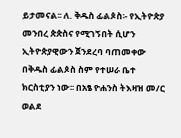ይታመናል፡፡ ለ. ቅዱስ ፊልጶስ፡- የኢትዮጵያ መንበረ ጵጵስና የሚገኝበት ሲሆን ኢትዮጵያዊውን ጀንደረባ ባጠመቀው በቅዱስ ፊልጶስ ስም የተሠራ ቤተ ክርስቲያን ነው፡፡ በአፄ ዮሐንስ ትእዛዝ መ/ር ወልደ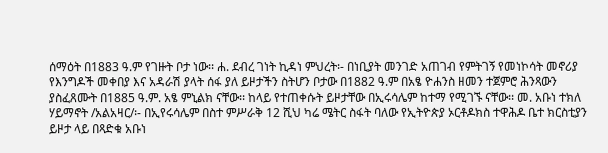ሰማዕት በ1883 ዓ.ም የገዙት ቦታ ነው፡፡ ሐ. ደብረ ገነት ኪዳነ ምህረት፡- በነቢያት መንገድ አጠገብ የምትገኝ የመነኮሳት መኖሪያ የእንግዶች መቀበያ እና አዳራሽ ያላት ሰፋ ያለ ይዞታችን ስትሆን ቦታው በ1882 ዓ.ም በአፄ ዮሐንስ ዘመን ተጀምሮ ሕንጻውን ያስፈጸሙት በ1885 ዓ.ም. አፄ ምኒልክ ናቸው፡፡ ከላይ የተጠቀሱት ይዞታቸው በኢሩሳሌም ከተማ የሚገኙ ናቸው፡፡ መ. አቡነ ተክለ ሃይማኖት /አልአዛር/፡- በኢየሩሳሌም በስተ ምሥራቅ 12 ሺህ ካሬ ሜትር ስፋት ባለው የኢትዮጵያ ኦርቶዶክስ ተዋሕዶ ቤተ ክርስቲያን ይዞታ ላይ በጻድቁ አቡነ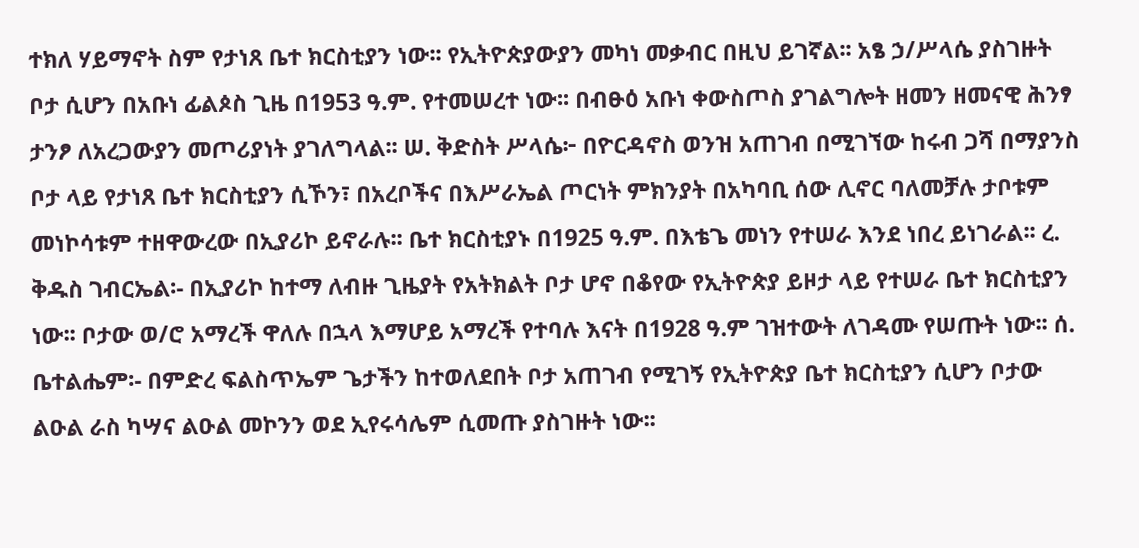ተክለ ሃይማኖት ስም የታነጸ ቤተ ክርስቲያን ነው፡፡ የኢትዮጵያውያን መካነ መቃብር በዚህ ይገኛል፡፡ አፄ ኃ/ሥላሴ ያስገዙት ቦታ ሲሆን በአቡነ ፊልጶስ ጊዜ በ1953 ዓ.ም. የተመሠረተ ነው፡፡ በብፁዕ አቡነ ቀውስጦስ ያገልግሎት ዘመን ዘመናዊ ሕንፃ ታንፆ ለአረጋውያን መጦሪያነት ያገለግላል፡፡ ሠ. ቅድስት ሥላሴ፦ በዮርዳኖስ ወንዝ አጠገብ በሚገኘው ከሩብ ጋሻ በማያንስ ቦታ ላይ የታነጸ ቤተ ክርስቲያን ሲኾን፣ በአረቦችና በእሥራኤል ጦርነት ምክንያት በአካባቢ ሰው ሊኖር ባለመቻሉ ታቦቱም መነኮሳቱም ተዘዋውረው በኢያሪኮ ይኖራሉ፡፡ ቤተ ክርስቲያኑ በ1925 ዓ.ም. በእቴጌ መነን የተሠራ እንደ ነበረ ይነገራል፡፡ ረ. ቅዱስ ገብርኤል፡- በኢያሪኮ ከተማ ለብዙ ጊዜያት የአትክልት ቦታ ሆኖ በቆየው የኢትዮጵያ ይዞታ ላይ የተሠራ ቤተ ክርስቲያን ነው፡፡ ቦታው ወ/ሮ አማረች ዋለሉ በኋላ እማሆይ አማረች የተባሉ እናት በ1928 ዓ.ም ገዝተውት ለገዳሙ የሠጡት ነው፡፡ ሰ. ቤተልሔም፡- በምድረ ፍልስጥኤም ጌታችን ከተወለደበት ቦታ አጠገብ የሚገኝ የኢትዮጵያ ቤተ ክርስቲያን ሲሆን ቦታው ልዑል ራስ ካሣና ልዑል መኮንን ወደ ኢየሩሳሌም ሲመጡ ያስገዙት ነው፡፡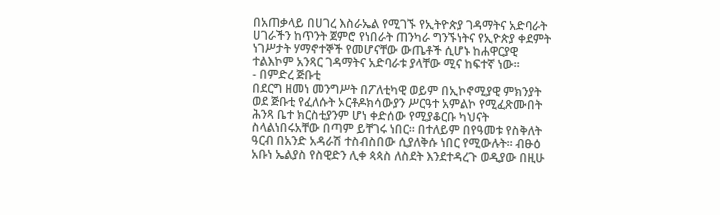በአጠቃላይ በሀገረ እስራኤል የሚገኙ የኢትዮጵያ ገዳማትና አድባራት ሀገራችን ከጥንት ጀምሮ የነበራት ጠንካራ ግንኙነትና የኢዮጵያ ቀደምት ነገሥታት ሃማኖተኞች የመሆናቸው ውጤቶች ሲሆኑ ከሐዋርያዊ ተልእኮም አንጻር ገዳማትና አድባራቱ ያላቸው ሚና ከፍተኛ ነው፡፡
- በምድረ ጅቡቲ
በደርግ ዘመነ መንግሥት በፖለቲካዊ ወይም በኢኮኖሚያዊ ምክንያት ወደ ጅቡቲ የፈለሱት ኦርቶዶክሳውያን ሥርዓተ አምልኮ የሚፈጽሙበት ሕንጻ ቤተ ክርስቲያንም ሆነ ቀድሰው የሚያቆርቡ ካህናት ስላልነበሩአቸው በጣም ይቸገሩ ነበር። በተለይም በየዓመቱ የስቅለት ዓርብ በአንድ አዳራሽ ተስብስበው ሲያለቅሱ ነበር የሚውሉት፡፡ ብፁዕ አቡነ ኤልያስ የስዊድን ሊቀ ጳጳስ ለስደት እንደተዳረጉ ወዲያው በዚሁ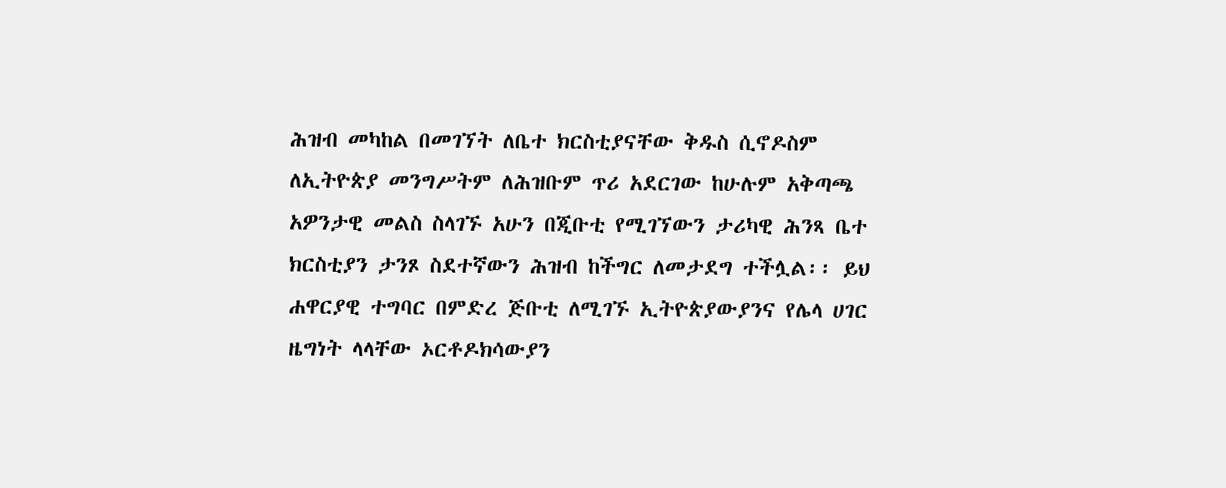ሕዝብ መካከል በመገኘት ለቤተ ክርስቲያናቸው ቅዱስ ሲኖዶስም ለኢትዮጵያ መንግሥትም ለሕዝቡም ጥሪ አደርገው ከሁሉም አቅጣጫ አዎንታዊ መልስ ስላገኙ አሁን በጂቡቲ የሚገኘውን ታሪካዊ ሕንጻ ቤተ ክርስቲያን ታንጾ ስደተኛውን ሕዝብ ከችግር ለመታደግ ተችሏል፡፡ ይህ ሐዋርያዊ ተግባር በምድረ ጅቡቲ ለሚገኙ ኢትዮጵያውያንና የሌላ ሀገር ዜግነት ላላቸው ኦርቶዶክሳውያን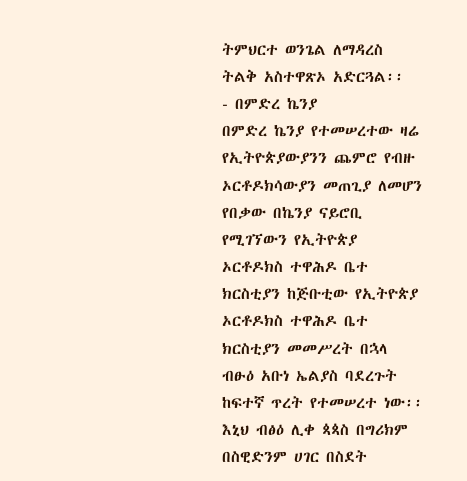ትምህርተ ወንጌል ለማዳረስ ትልቅ አስተዋጽኦ አድርጓል፡፡
- በምድረ ኬንያ
በምድረ ኬንያ የተመሠረተው ዛሬ የኢትዮጵያውያንን ጨምሮ የብዙ ኦርቶዶክሳውያን መጠጊያ ለመሆን የበቃው በኬንያ ናይሮቢ የሚገኘውን የኢትዮጵያ ኦርቶዶክስ ተዋሕዶ ቤተ ክርስቲያን ከጅቡቲው የኢትዮጵያ ኦርቶዶክስ ተዋሕዶ ቤተ ክርስቲያን መመሥረት በኋላ ብፁዕ አቡነ ኤልያስ ባደረጉት ከፍተኛ ጥረት የተመሠረተ ነው፡፡ እኒህ ብፅዕ ሊቀ ጳጳስ በግሪክም በስዊድንም ሀገር በስደት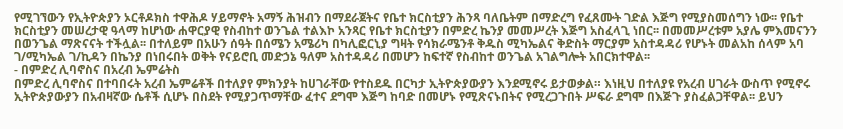የሚገኘውን የኢትዮጵያን ኦርቶዶክስ ተዋሕዶ ሃይማኖት አማኝ ሕዝብን በማደራጀትና የቤተ ክርስቲያን ሕንጻ ባለቤትም በማድረግ የፈጸሙት ገድል እጅግ የሚያስመሰግን ነው፡፡ የቤተ ክርስቲያን መሠረታዊ ዓላማ ከሆነው ሐዋርያዊ የስብከተ ወንጌል ተልእኮ አንጻር የቤተ ክርስቲያን በምድረ ኬንያ መመሥረት እጅግ አስፈላጊ ነበር፡፡ በመመሥረቱም አያሌ ምእመናንን በወንጌል ማጽናናት ተችሏል፡፡ በተለይም በአሁን ሰዓት በሰሜን አሜሪካ በካሊፎርኒያ ግዛት የሳክራሜንቶ ቅዱስ ሚካኤልና ቅድስት ማርያም አስተዳዳሪ የሆኑት መልአከ ሰላም አባ ገ/ሚካኤል ገ/ኪዳን በኬንያ በነበሩበት ወቅት የናይሮቢ መድኃኔ ዓለም አስተዳዳሪ በመሆን ከፍተኛ የስብከተ ወንጌል አገልግሎት አበርክተዋል፡፡
- በምድረ ሊባኖስና በአረብ ኤምሬትስ
በምድረ ሊባኖስና በተባበሩት አረብ ኤምሬቶች በተለያየ ምክንያት ከሀገራቸው የተስደዱ በርካታ ኢትዮጵያውያን እንደሚኖሩ ይታወቃል። እነዚህ በተለያዩ የአረብ ሀገራት ውስጥ የሚኖሩ ኢትዮጵያውያን በአብዛኛው ሴቶች ሲሆኑ በስደት የሚያጋጥማቸው ፈተና ደግሞ እጅግ ከባድ በመሆኑ የሚጽናኑበትና የሚረጋጉበት ሥፍራ ደግሞ በእጅጉ ያስፈልጋቸዋል፡፡ ይህን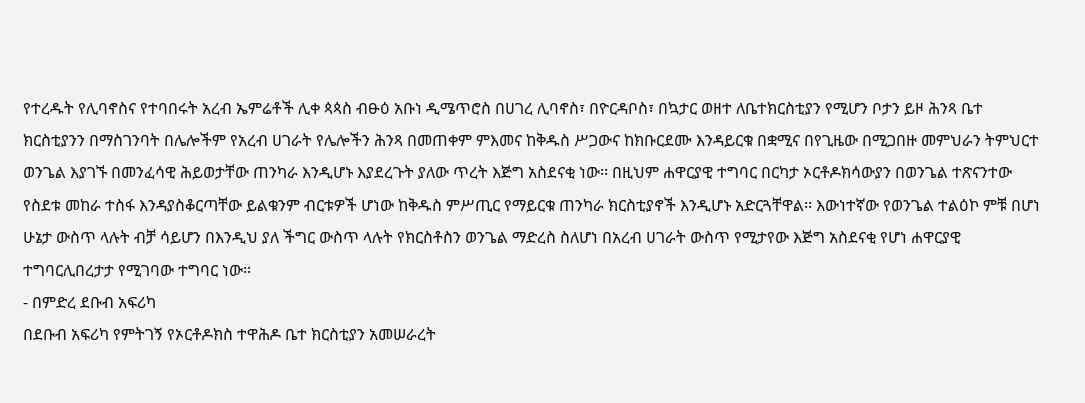የተረዱት የሊባኖስና የተባበሩት አረብ ኤምሬቶች ሊቀ ጳጳስ ብፁዕ አቡነ ዲሜጥሮስ በሀገረ ሊባኖስ፣ በዮርዳቦስ፣ በኳታር ወዘተ ለቤተክርስቲያን የሚሆን ቦታን ይዞ ሕንጻ ቤተ ክርስቲያንን በማስገንባት በሌሎችም የአረብ ሀገራት የሌሎችን ሕንጻ በመጠቀም ምእመና ከቅዱስ ሥጋውና ከክቡርደሙ እንዳይርቁ በቋሚና በየጊዜው በሚጋበዙ መምህራን ትምህርተ ወንጌል እያገኙ በመንፈሳዊ ሕይወታቸው ጠንካራ እንዲሆኑ እያደረጉት ያለው ጥረት እጅግ አስደናቂ ነው፡፡ በዚህም ሐዋርያዊ ተግባር በርካታ ኦርቶዶክሳውያን በወንጌል ተጽናንተው የስደቱ መከራ ተስፋ እንዳያስቆርጣቸው ይልቁንም ብርቱዎች ሆነው ከቅዱስ ምሥጢር የማይርቁ ጠንካራ ክርስቲያኖች እንዲሆኑ አድርጓቸዋል፡፡ እውነተኛው የወንጌል ተልዕኮ ምቹ በሆነ ሁኔታ ውስጥ ላሉት ብቻ ሳይሆን በእንዲህ ያለ ችግር ውስጥ ላሉት የክርስቶስን ወንጌል ማድረስ ስለሆነ በአረብ ሀገራት ውስጥ የሚታየው እጅግ አስደናቂ የሆነ ሐዋርያዊ ተግባርሊበረታታ የሚገባው ተግባር ነው፡፡
- በምድረ ደቡብ አፍሪካ
በደቡብ አፍሪካ የምትገኝ የኦርቶዶክስ ተዋሕዶ ቤተ ክርስቲያን አመሠራረት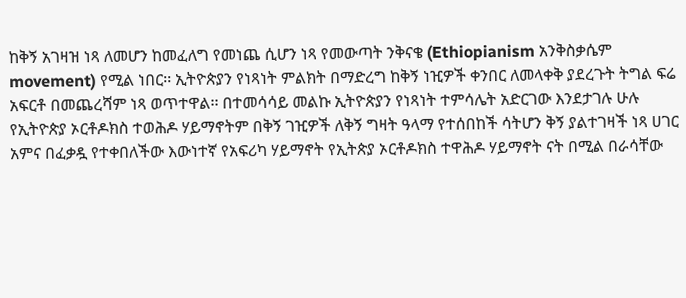ከቅኝ አገዛዝ ነጻ ለመሆን ከመፈለግ የመነጨ ሲሆን ነጻ የመውጣት ንቅናቄ (Ethiopianism አንቅስቃሴም movement) የሚል ነበር፡፡ ኢትዮጵያን የነጻነት ምልክት በማድረግ ከቅኝ ነዢዎች ቀንበር ለመላቀቅ ያደረጉት ትግል ፍሬ አፍርቶ በመጨረሻም ነጻ ወጥተዋል፡፡ በተመሳሳይ መልኩ ኢትዮጵያን የነጻነት ተምሳሌት አድርገው እንደታገሉ ሁሉ የኢትዮጵያ ኦርቶዶክስ ተወሕዶ ሃይማኖትም በቅኝ ገዢዎች ለቅኝ ግዛት ዓላማ የተሰበከች ሳትሆን ቅኝ ያልተገዛች ነጻ ሀገር አምና በፈቃዷ የተቀበለችው እውነተኛ የአፍሪካ ሃይማኖት የኢትጵያ ኦርቶዶክስ ተዋሕዶ ሃይማኖት ናት በሚል በራሳቸው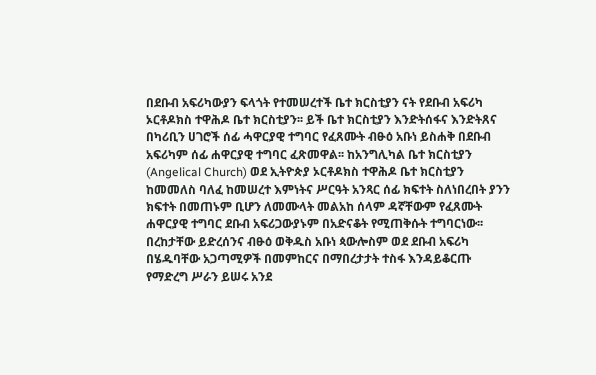በደቡብ አፍሪካውያን ፍላጎት የተመሠረተች ቤተ ክርስቲያን ናት የደቡብ አፍሪካ ኦርቶዶክስ ተዋሕዶ ቤተ ክርስቲያን፡፡ ይች ቤተ ክርስቲያን እንድትሰፋና እንድትጸና በካሪቢን ሀገሮች ሰፊ ሓዋርያዊ ተግባር የፈጸሙት ብፁዕ አቡነ ይስሐቅ በደቡብ አፍሪካም ሰፊ ሐዋርያዊ ተግባር ፈጽመዋል፡፡ ከአንግሊካል ቤተ ክርስቲያን (Angelical Church) ወደ ኢትዮጵያ ኦርቶዶክስ ተዋሕዶ ቤተ ክርስቲያን ከመመለስ ባለፈ ከመሠረተ እምነትና ሥርዓት አንጻር ሰፊ ክፍተት ስለነበረበት ያንን ክፍተት በመጠኑም ቢሆን ለመሙላት መልአከ ሰላም ዳኛቸውም የፈጸሙት ሐዋርያዊ ተግባር ደቡብ አፍሪጋውያኑም በአድናቆት የሚጠቅሱት ተግባርነው፡፡ በረከታቸው ይድረሰንና ብፁዕ ወቅዱስ አቡነ ጳውሎስም ወደ ደቡብ አፍሪካ በሄዱባቸው አጋጣሚዎች በመምከርና በማበረታታት ተስፋ እንዳይቆርጡ የማድረግ ሥራን ይሠሩ አንደ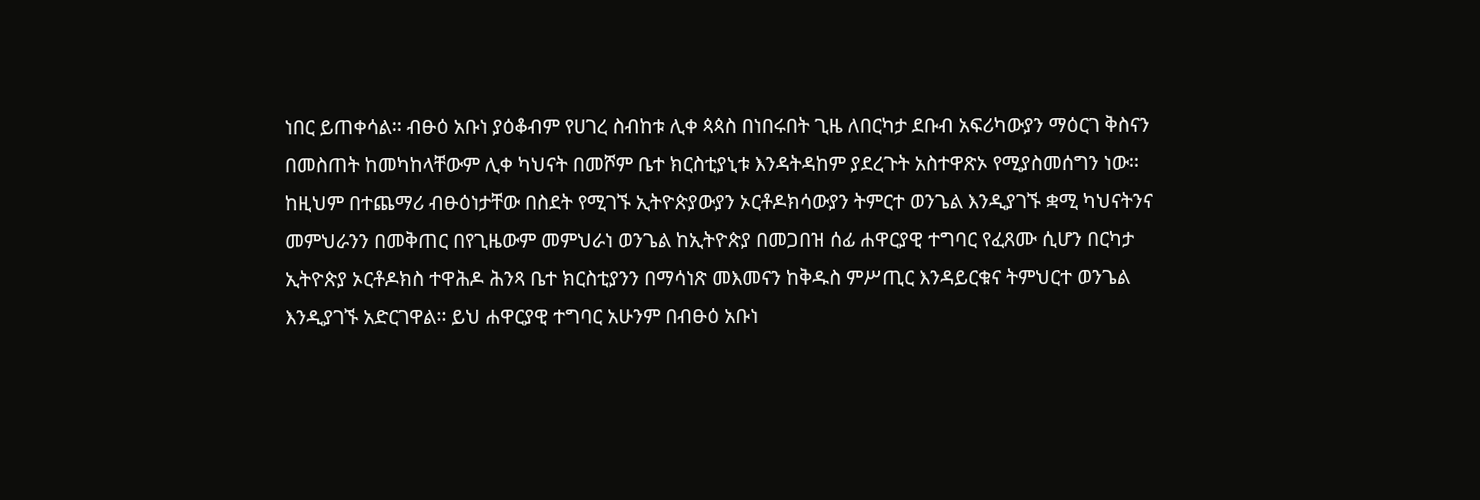ነበር ይጠቀሳል፡፡ ብፁዕ አቡነ ያዕቆብም የሀገረ ስብከቱ ሊቀ ጳጳስ በነበሩበት ጊዜ ለበርካታ ደቡብ አፍሪካውያን ማዕርገ ቅስናን በመስጠት ከመካከላቸውም ሊቀ ካህናት በመሾም ቤተ ክርስቲያኒቱ እንዳትዳከም ያደረጉት አስተዋጽኦ የሚያስመሰግን ነው፡፡ ከዚህም በተጨማሪ ብፁዕነታቸው በስደት የሚገኙ ኢትዮጵያውያን ኦርቶዶክሳውያን ትምርተ ወንጌል እንዲያገኙ ቋሚ ካህናትንና መምህራንን በመቅጠር በየጊዜውም መምህራነ ወንጌል ከኢትዮጵያ በመጋበዝ ሰፊ ሐዋርያዊ ተግባር የፈጸሙ ሲሆን በርካታ ኢትዮጵያ ኦርቶዶክስ ተዋሕዶ ሕንጻ ቤተ ክርስቲያንን በማሳነጽ መእመናን ከቅዱስ ምሥጢር እንዳይርቁና ትምህርተ ወንጌል እንዲያገኙ አድርገዋል፡፡ ይህ ሐዋርያዊ ተግባር አሁንም በብፁዕ አቡነ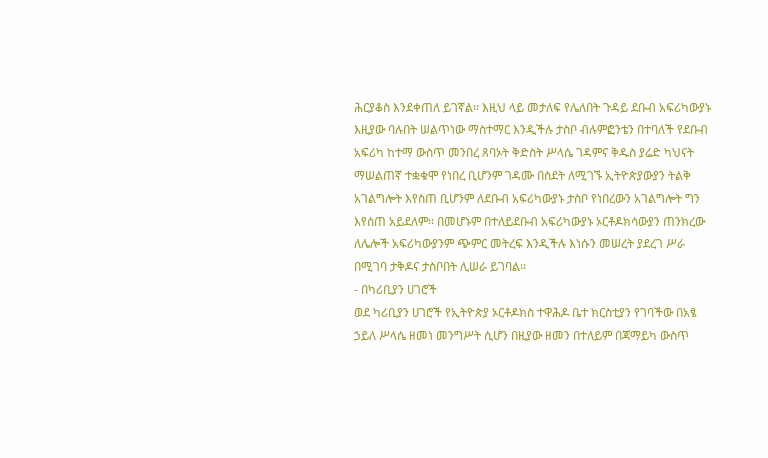ሕርያቆስ እንደቀጠለ ይገኛል፡፡ እዚህ ላይ መታለፍ የሌለበት ጉዳይ ደቡብ አፍሪካውያኑ እዚያው ባሉበት ሠልጥነው ማስተማር እንዲችሉ ታስቦ ብሉምፎንቴን በተባለች የደቡብ አፍሪካ ከተማ ውስጥ መንበረ ጸባኦት ቅድስት ሥላሴ ገዳምና ቅዱስ ያሬድ ካህናት ማሠልጠኛ ተቋቁሞ የነበረ ቢሆንም ገዳሙ በስደት ለሚገኙ ኢትዮጵያውያን ትልቅ አገልግሎት እየስጠ ቢሆንም ለደቡብ አፍሪካውያኑ ታስቦ የነበረውን አገልግሎት ግን እየሰጠ አይደለም፡፡ በመሆኑም በተለይደቡብ አፍሪካውያኑ ኦርቶዶክሳውያን ጠንክረው ለሌሎች አፍሪካውያንም ጭምር መትረፍ እንዲችሉ እነሱን መሠረት ያደረገ ሥራ በሚገባ ታቅዶና ታስቦበት ሊሠራ ይገባል፡፡
- በካሪቢያን ሀገሮች
ወደ ካሪቢያን ሀገሮች የኢትዮጵያ ኦርቶዶክስ ተዋሕዶ ቤተ ክርስቲያን የገባችው በአፄ ኃይለ ሥላሴ ዘመነ መንግሥት ሲሆን በዚያው ዘመን በተለይም በጃማይካ ውስጥ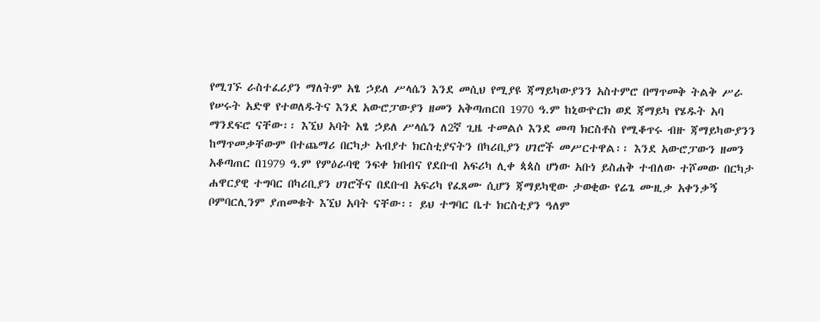የሚገኙ ራስተፈሪያን ማለትም አፄ ኃይለ ሥላሴን እንደ መሲህ የሚያዩ ጃማይካውያንን አስተምሮ በማጥመቅ ትልቅ ሥራ የሠሩት አድዋ የተወለዱትና እንደ አውሮፓውያን ዘመን አቅጣጠርበ 1970 ዓ.ም ከኒውዮርክ ወደ ጃማይካ የሄዱት አባ ማንደፍሮ ናቸው፡፡ እኚህ አባት አፄ ኃይለ ሥላሴን ለ2ኛ ጊዜ ተመልሶ እንደ መጣ ክርስቶስ የሚቆጥሩ ብዙ ጃማይካውያንን ከማጥመቃቸውም በተጨማሪ በርካታ አብያተ ክርስቲያናትን በካሪቢያን ሀገሮች መሥርተዋል፡፡ እንደ አውሮፓውን ዘመን አቆጣጠር በ1979 ዓ.ም የምዕራባዊ ንፍቀ ክበብና የደቡብ አፍሪካ ሊቀ ጳጳስ ሆነው አቡነ ይስሐቅ ተብለው ተሾመው በርካታ ሐዋርያዊ ተግባር በካሪቢያን ሀገሮችና በደቡብ አፍሪካ የፈጸሙ ሲሆን ጃማይካዊው ታወቂው የሬጌ ሙዚቃ አቀንቃኝ ቦምባርሊንም ያጠመቁት እኚህ አባት ናቸው፡፡ ይህ ተግባር ቤተ ክርስቲያን ዓለም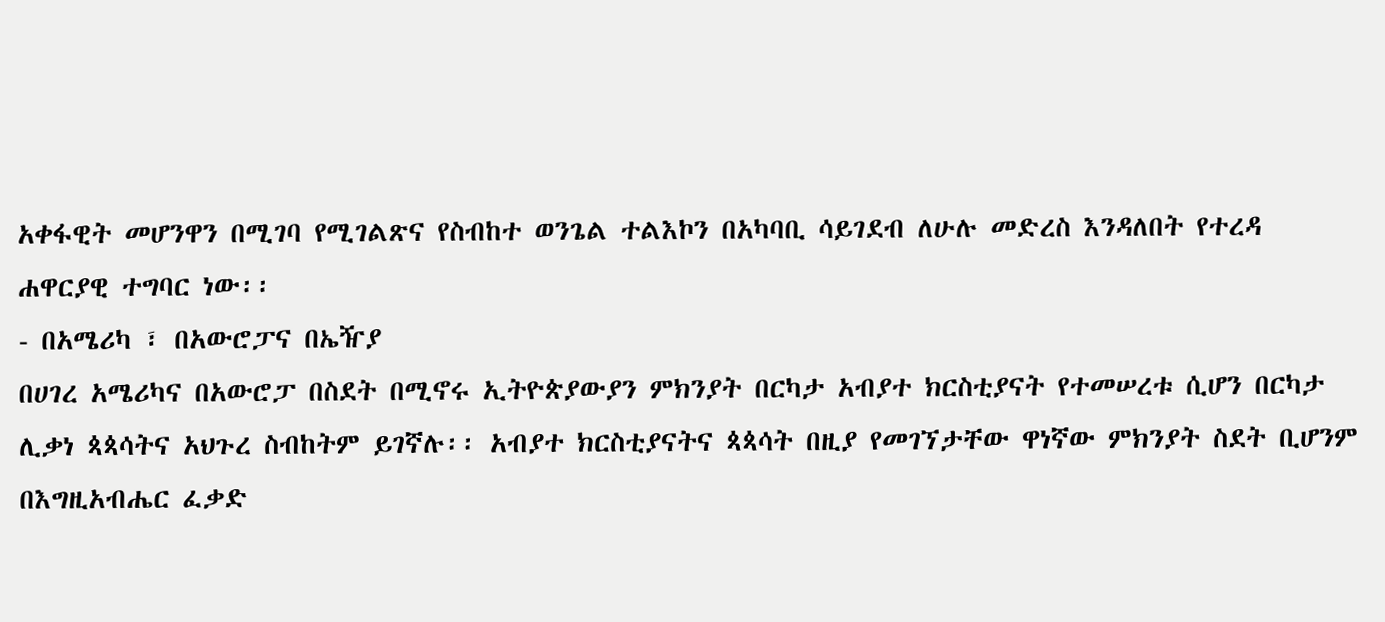አቀፋዊት መሆንዋን በሚገባ የሚገልጽና የስብከተ ወንጌል ተልእኮን በአካባቢ ሳይገደብ ለሁሉ መድረስ እንዳለበት የተረዳ ሐዋርያዊ ተግባር ነው፡፡
- በአሜሪካ ፣ በአውሮፓና በኤዥያ
በሀገረ አሜሪካና በአውሮፓ በስደት በሚኖሩ ኢትዮጵያውያን ምክንያት በርካታ አብያተ ክርስቲያናት የተመሠረቱ ሲሆን በርካታ ሊቃነ ጳጳሳትና አህጉረ ስብከትም ይገኛሉ፡፡ አብያተ ክርስቲያናትና ጳጳሳት በዚያ የመገኘታቸው ዋነኛው ምክንያት ስደት ቢሆንም በእግዚአብሔር ፈቃድ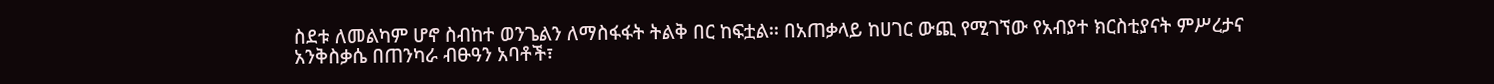ስደቱ ለመልካም ሆኖ ስብከተ ወንጌልን ለማስፋፋት ትልቅ በር ከፍቷል፡፡ በአጠቃላይ ከሀገር ውጪ የሚገኘው የአብያተ ክርስቲያናት ምሥረታና አንቅስቃሴ በጠንካራ ብፁዓን አባቶች፣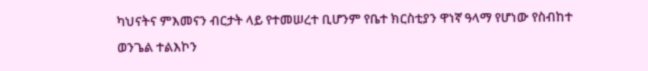ካህናትና ምእመናን ብርታት ላይ የተመሠረተ ቢሆንም የቤተ ክርስቲያን ዋነኛ ዓላማ የሆነው የስብከተ ወንጌል ተልእኮን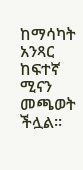ከማሳካት አንጻር ከፍተኛ ሚናን መጫወት ችሏል፡፡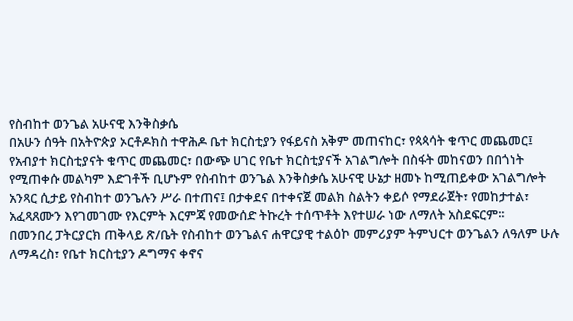የስብከተ ወንጌል አሁናዊ እንቅስቃሴ
በአሁን ሰዓት በአትዮጵያ ኦርቶዶክስ ተዋሕዶ ቤተ ክርስቲያን የፋይናስ አቅም መጠናከር፣ የጳጳሳት ቁጥር መጨመር፤ የአብያተ ክርስቲያናት ቁጥር መጨመር፣ በውጭ ሀገር የቤተ ክርስቲያናች አገልግሎት በስፋት መከናወን በበጎነት የሚጠቀሱ መልካም እድገቶች ቢሆኑም የስብከተ ወንጌል እንቅስቃሴ አሁናዊ ሁኔታ ዘመኑ ከሚጠይቀው አገልግሎት አንጻር ሲታይ የስብከተ ወንጌሉን ሥራ በተጠና፤ በታቀደና በተቀናጀ መልክ ስልትን ቀይሶ የማደራጀት፣ የመከታተል፣ አፈጻጸሙን እየገመገሙ የእርምት እርምጃ የመውሰድ ትኩረት ተሰጥቶት እየተሠራ ነው ለማለት አስደፍርም፡፡
በመንበረ ፓትርያርክ ጠቅላይ ጽ/ቤት የስብከተ ወንጌልና ሐዋርያዊ ተልዕኮ መምሪያም ትምህርተ ወንጌልን ለዓለም ሁሉ ለማዳረስ፣ የቤተ ክርስቲያን ዶግማና ቀኖና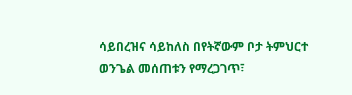ሳይበረዝና ሳይከለስ በየትኛውም ቦታ ትምህርተ ወንጌል መሰጠቱን የማረጋገጥ፣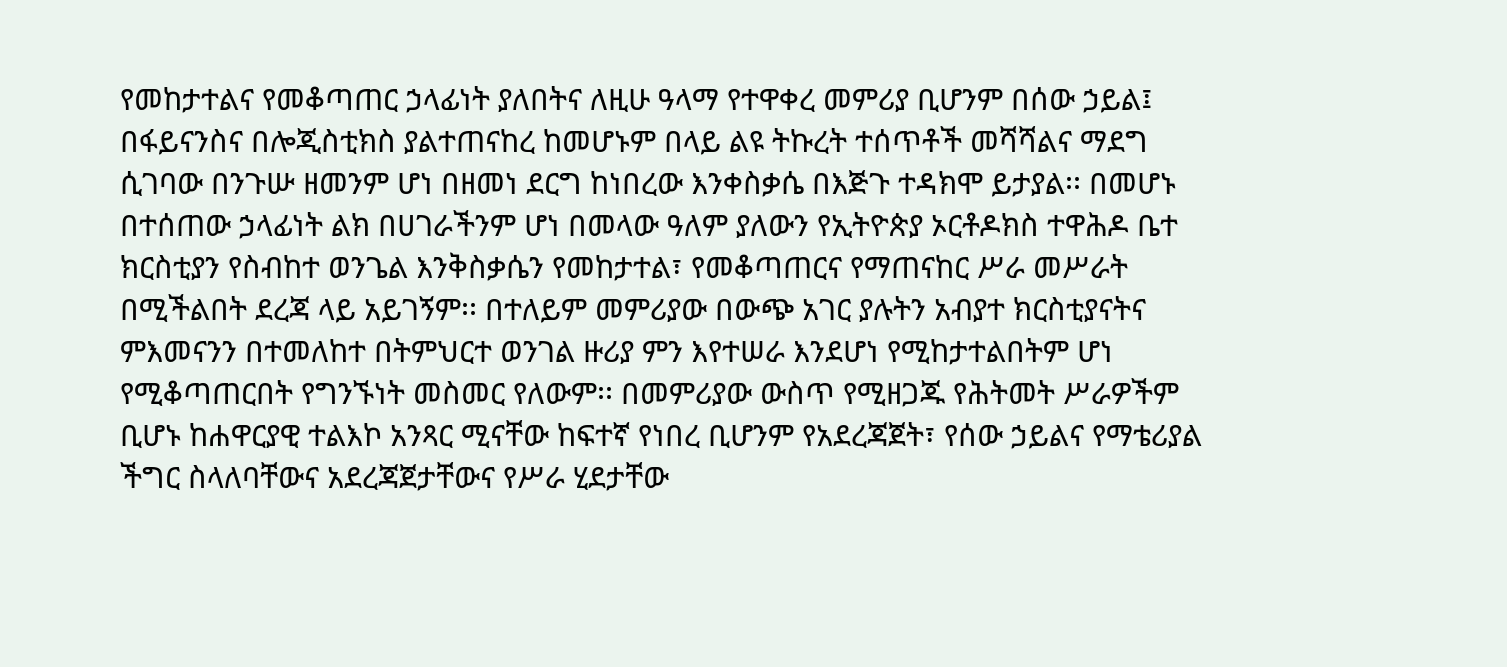የመከታተልና የመቆጣጠር ኃላፊነት ያለበትና ለዚሁ ዓላማ የተዋቀረ መምሪያ ቢሆንም በሰው ኃይል፤ በፋይናንስና በሎጂስቲክስ ያልተጠናከረ ከመሆኑም በላይ ልዩ ትኩረት ተሰጥቶች መሻሻልና ማደግ ሲገባው በንጉሡ ዘመንም ሆነ በዘመነ ደርግ ከነበረው እንቀስቃሴ በእጅጉ ተዳክሞ ይታያል፡፡ በመሆኑ በተሰጠው ኃላፊነት ልክ በሀገራችንም ሆነ በመላው ዓለም ያለውን የኢትዮጵያ ኦርቶዶክስ ተዋሕዶ ቤተ ክርስቲያን የስብከተ ወንጌል እንቅስቃሴን የመከታተል፣ የመቆጣጠርና የማጠናከር ሥራ መሥራት በሚችልበት ደረጃ ላይ አይገኝም፡፡ በተለይም መምሪያው በውጭ አገር ያሉትን አብያተ ክርስቲያናትና ምእመናንን በተመለከተ በትምህርተ ወንገል ዙሪያ ምን እየተሠራ እንደሆነ የሚከታተልበትም ሆነ የሚቆጣጠርበት የግንኙነት መስመር የለውም፡፡ በመምሪያው ውስጥ የሚዘጋጁ የሕትመት ሥራዎችም ቢሆኑ ከሐዋርያዊ ተልእኮ አንጻር ሚናቸው ከፍተኛ የነበረ ቢሆንም የአደረጃጀት፣ የሰው ኃይልና የማቴሪያል ችግር ስላለባቸውና አደረጃጀታቸውና የሥራ ሂደታቸው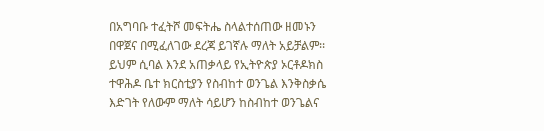በአግባቡ ተፈትሾ መፍትሔ ስላልተሰጠው ዘመኑን በዋጀና በሚፈለገው ደረጃ ይገኛሉ ማለት አይቻልም፡፡ ይህም ሲባል እንደ አጠቃላይ የኢትዮጵያ ኦርቶዶክስ ተዋሕዶ ቤተ ክርስቲያን የስብከተ ወንጌል እንቅስቃሴ እድገት የለውም ማለት ሳይሆን ከስብከተ ወንጌልና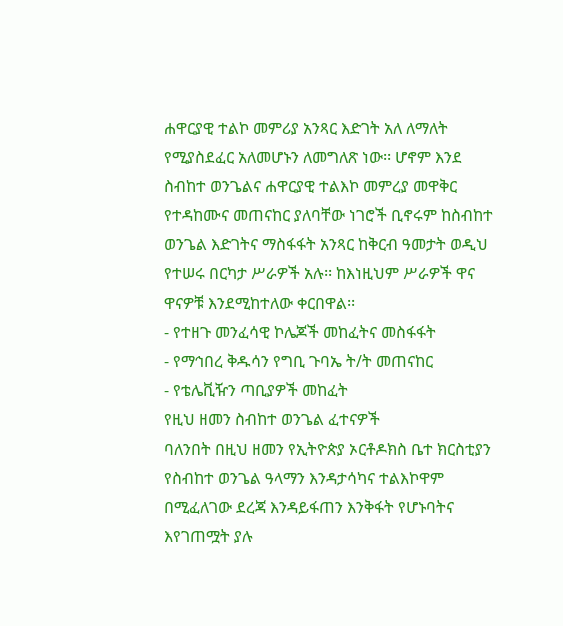ሐዋርያዊ ተልኮ መምሪያ አንጻር እድገት አለ ለማለት የሚያስደፈር አለመሆኑን ለመግለጽ ነው፡፡ ሆኖም እንደ ስብከተ ወንጌልና ሐዋርያዊ ተልእኮ መምረያ መዋቅር የተዳከሙና መጠናከር ያለባቸው ነገሮች ቢኖሩም ከስብከተ ወንጌል እድገትና ማስፋፋት አንጻር ከቅርብ ዓመታት ወዲህ የተሠሩ በርካታ ሥራዎች አሉ፡፡ ከእነዚህም ሥራዎች ዋና ዋናዎቹ እንደሚከተለው ቀርበዋል፡፡
- የተዘጉ መንፈሳዊ ኮሌጆች መከፈትና መስፋፋት
- የማኅበረ ቅዱሳን የግቢ ጉባኤ ት/ት መጠናከር
- የቴሌቪዥን ጣቢያዎች መከፈት
የዚህ ዘመን ስብከተ ወንጌል ፈተናዎች
ባለንበት በዚህ ዘመን የኢትዮጵያ ኦርቶዶክስ ቤተ ክርስቲያን የስብከተ ወንጌል ዓላማን እንዳታሳካና ተልእኮዋም በሚፈለገው ደረጃ እንዳይፋጠን እንቅፋት የሆኑባትና እየገጠሟት ያሉ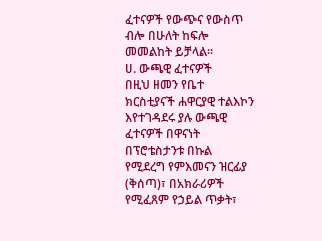ፈተናዎች የውጭና የውስጥ ብሎ በሁለት ከፍሎ መመልከት ይቻላል፡፡
ሀ. ውጫዊ ፈተናዎች
በዚህ ዘመን የቤተ ክርስቲያናች ሐዋርያዊ ተልእኮን እየተገዳደሩ ያሉ ውጫዊ ፈተናዎች በዋናነት በፕሮቴስታንቱ በኩል የሚደረግ የምእመናን ዝርፊያ (ቅሰጣ)፣ በአክራሪዎች የሚፈጸም የኃይል ጥቃት፣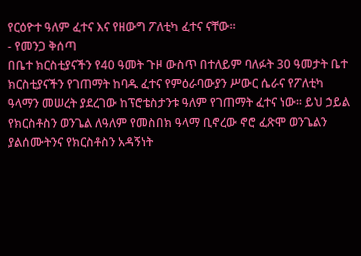የርዕዮተ ዓለም ፈተና እና የዘውግ ፖለቲካ ፈተና ናቸው፡፡
- የመንጋ ቅሰጣ
በቤተ ክርስቲያናችን የ40 ዓመት ጉዞ ውስጥ በተለይም ባለፉት 30 ዓመታት ቤተ ክርስቲያናችን የገጠማት ከባዱ ፈተና የምዕራባውያን ሥውር ሴራና የፖለቲካ ዓላማን መሠረት ያደረገው ከፕሮቴስታንቱ ዓለም የገጠማት ፈተና ነው፡፡ ይህ ኃይል የክርስቶስን ወንጌል ለዓለም የመስበክ ዓላማ ቢኖረው ኖሮ ፈጽሞ ወንጌልን ያልሰሙትንና የክርስቶስን አዳኝነት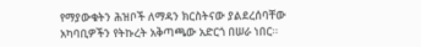የማያውቁትን ሕዝቦች ለማዳን ክርስትናው ያልደረሰባቸው አካባቢዎችን የትኩረት አቅጣጫው አድርጎ በሠራ ነበር፡፡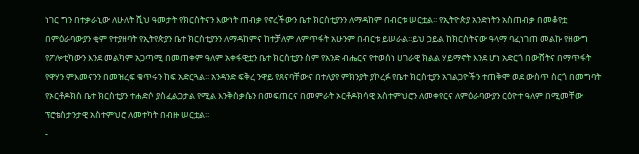ነገር ግን በተቃራኒው ለሁለት ሺህ ዓመታት የክርስትናን እውነት ጠብቃ የኖረችውን ቤተ ክርስቲያንን ለማዳከም በብርቱ ሠርቷል፡፡ የኢትዮጵያ አንድነትን አስጠብቃ በመቆየቷ በምዕራባውያን ቂም የተያዘባት የኢትየጵያን ቤተ ክርስቲያንን ለማዳከምና ከተቻለም ለምጥፋት አሁንም በብርቱ ይሠራል፡፡ይህ ኃይል ከክርስትናው ዓላማ ባፈነገጠ መልኩ የዘውግ የፖሎቲካውን እንደ መልካም አጋጣሚ በመጠቀም ዓለም አቀፋዊቷን ቤተ ክርስቲያን ስም የአንድ ብሔርና የተወሰነ ሀገራዊ ክልል ሃይማኖት እንደ ሆነ አድርጎ በውሸትና በማጥፋት የዋሃን ምእመናንን በመዝረፍ ቁጥሩን ከፍ አድርጓል፡፡ አንዳንድ ፍቅረ ንዋይ የጸናባቸውና በተለያየ ምክንያት ያኮረፉ የቤተ ክርስቲያን አገልጋዮችን ተጠቅሞ ወደ ውስጥ ስርጎ በመግባት የኦርቶዶክስ ቤተ ክርስቲያን ተሐድሶ ያስፈልጋታል የሚል እንቅስቃሴን በመፍጠርና በመምራት ኦርቶዶክሳዊ አስተምህሮን ለመቀየርና ለምዕራባውያን ርዕዮተ ዓለም በሚመቸው ፕሮቴስታንታዊ አስተምህሮ ለመተካት በብዙ ሠርቷል፡፡
-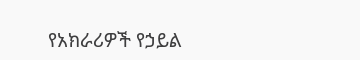የአክራሪዎች የኃይል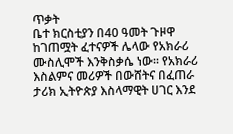ጥቃት
ቤተ ክርስቲያን በ40 ዓመት ጉዞዋ ከገጠሟት ፈተናዎች ሌላው የአክራሪ ሙስሊሞች እንቅስቃሴ ነው፡፡ የአክራሪ እስልምና መሪዎች በውሸትና በፈጠራ ታሪክ ኢትዮጵያ እስላማዊት ሀገር እንደ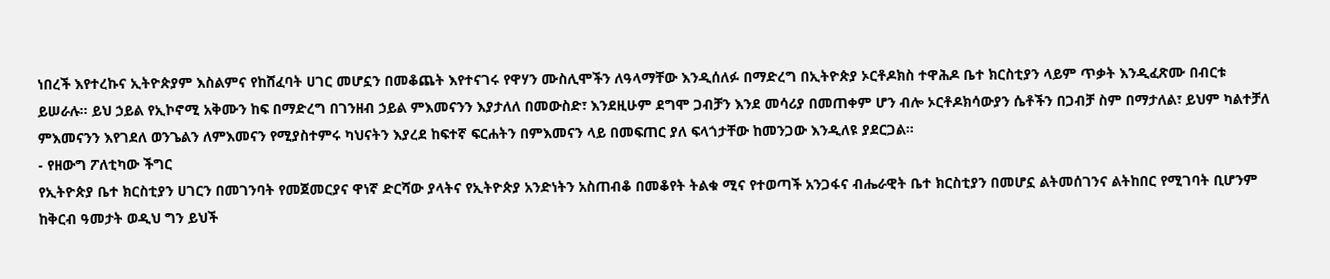ነበረች እየተረኩና ኢትዮጵያም እስልምና የከሸፈባት ሀገር መሆኗን በመቆጨት እየተናገሩ የዋሃን ሙስሊሞችን ለዓላማቸው እንዲሰለፉ በማድረግ በኢትዮጵያ ኦርቶዶክስ ተዋሕዶ ቤተ ክርስቲያን ላይም ጥቃት እንዲፈጽሙ በብርቱ ይሠራሉ፡፡ ይህ ኃይል የኢኮኖሚ አቅሙን ከፍ በማድረግ በገንዘብ ኃይል ምእመናንን እያታለለ በመውስድ፣ እንደዚሁም ደግሞ ጋብቻን እንደ መሳሪያ በመጠቀም ሆን ብሎ ኦርቶዶክሳውያን ሴቶችን በጋብቻ ስም በማታለል፣ ይህም ካልተቻለ ምእመናንን እየገደለ ወንጌልን ለምእመናን የሚያስተምሩ ካህናትን እያረደ ከፍተኛ ፍርሐትን በምእመናን ላይ በመፍጠር ያለ ፍላጎታቸው ከመንጋው እንዲለዩ ያደርጋል፡፡
- የዘውግ ፖለቲካው ችግር
የኢትዮጵያ ቤተ ክርስቲያን ሀገርን በመገንባት የመጀመርያና ዋነኛ ድርሻው ያላትና የኢትዮጵያ አንድነትን አስጠብቆ በመቆየት ትልቁ ሚና የተወጣች አንጋፋና ብሔራዊት ቤተ ክርስቲያን በመሆኗ ልትመሰገንና ልትከበር የሚገባት ቢሆንም ከቅርብ ዓመታት ወዲህ ግን ይህች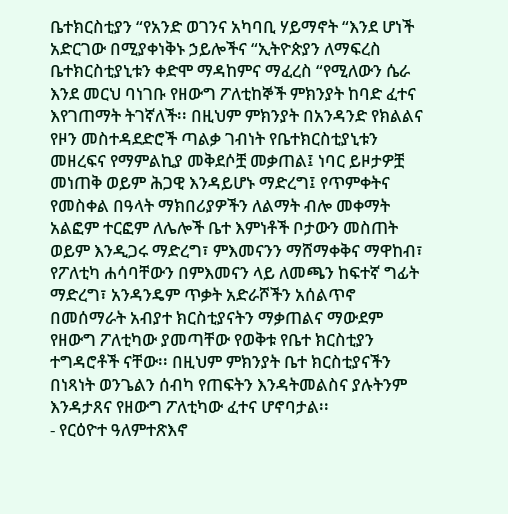ቤተክርስቲያን “የአንድ ወገንና አካባቢ ሃይማኖት “እንደ ሆነች አድርገው በሚያቀነቅኑ ኃይሎችና “ኢትዮጵያን ለማፍረስ ቤተክርስቲያኒቱን ቀድሞ ማዳከምና ማፈረስ “የሚለውን ሴራ እንደ መርህ ባነገቡ የዘውግ ፖለቲከኞች ምክንያት ከባድ ፈተና እየገጠማት ትገኛለች፡፡ በዚህም ምክንያት በአንዳንድ የክልልና የዞን መስተዳደድሮች ጣልቃ ገብነት የቤተክርስቲያኒቱን መዘረፍና የማምልኪያ መቅደሶቿ መቃጠል፤ ነባር ይዞታዎቿ መነጠቅ ወይም ሕጋዊ እንዳይሆኑ ማድረግ፤ የጥምቀትና የመስቀል በዓላት ማክበሪያዎችን ለልማት ብሎ መቀማት አልፎም ተርፎም ለሌሎች ቤተ እምነቶች ቦታውን መስጠት ወይም እንዲጋሩ ማድረግ፣ ምእመናንን ማሸማቀቅና ማዋከብ፣ የፖለቲካ ሐሳባቸውን በምእመናን ላይ ለመጫን ከፍተኛ ግፊት ማድረግ፣ አንዳንዴም ጥቃት አድራሾችን አሰልጥኖ በመሰማራት አብያተ ክርስቲያናትን ማቃጠልና ማውደም የዘውግ ፖለቲካው ያመጣቸው የወቅቱ የቤተ ክርስቲያን ተግዳሮቶች ናቸው፡፡ በዚህም ምክንያት ቤተ ክርስቲያናችን በነጻነት ወንጌልን ሰብካ የጠፍትን እንዳትመልስና ያሉትንም እንዳታጸና የዘውግ ፖለቲካው ፈተና ሆኖባታል፡፡
- የርዕዮተ ዓለምተጽእኖ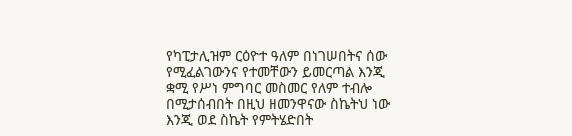የካፒታሊዝም ርዕዮተ ዓለም በነገሠበትና ሰው የሚፈልገውንና የተመቸውን ይመርጣል እንጂ ቋሚ የሥነ ምግባር መስመር የለም ተብሎ በሚታሰብበት በዚህ ዘመንዋናው ስኬትህ ነው እንጂ ወደ ስኬት የምትሄድበት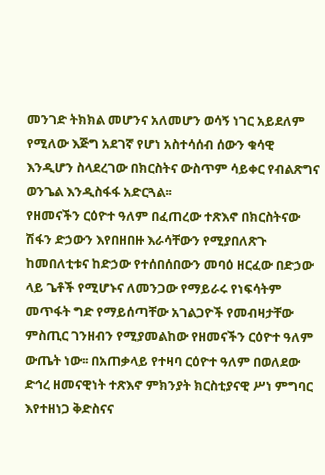መንገድ ትክክል መሆንና አለመሆን ወሳኝ ነገር አይደለም የሚለው እጅግ አደገኛ የሆነ አስተሳሰብ ሰውን ቁሳዊ እንዲሆን ስላደረገው በክርስትና ውስጥም ሳይቀር የብልጽግና ወንጌል እንዲስፋፋ አድርጓል፡፡
የዘመናችን ርዕዮተ ዓለም በፈጠረው ተጽእኖ በክርስትናው ሽፋን ድኃውን እየበዘበዙ እራሳቸውን የሚያበለጽጉ ከመበለቲቱና ከድኃው የተሰበሰበውን መባዕ ዘርፈው በድኃው ላይ ጌቶች የሚሆኑና ለመንጋው የማይራሩ የነፍሳትም መጥፋት ግድ የማይሰጣቸው አገልጋዮች የመብዛታቸው ምስጢር ገንዘብን የሚያመልከው የዘመናችን ርዕዮተ ዓለም ውጤት ነው፡፡ በአጠቃላይ የተዛባ ርዕዮተ ዓለም በወለደው ድኅረ ዘመናዊነት ተጽእኖ ምክንያት ክርስቲያናዊ ሥነ ምግባር እየተዘነጋ ቅድስናና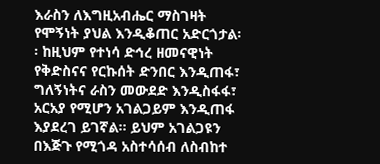እራስን ለእግዚአብሔር ማስገዛት የሞኝነት ያህል እንዲቆጠር አድርጎታል፡፡ ከዚህም የተነሳ ድኅረ ዘመናዊነት የቅድስናና የርኩሰት ድንበር እንዲጠፋ፣ ግለኝነትና ራስን መውደድ እንዲስፋፋ፣ አርአያ የሚሆን አገልጋይም እንዲጠፋ እያደረገ ይገኛል፡፡ ይህም አገልጋዩን በእጅጉ የሚጎዳ አስተሳሰብ ለስብከተ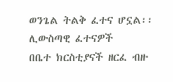ወንጌል ትልቅ ፈተና ሆኗል፡፡
ሊውስጣዊ ፈተናዎች
በቤተ ክርስቲያናች ዘርፈ ብዙ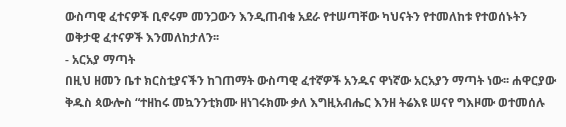ውስጣዊ ፈተናዎች ቢኖሩም መንጋውን እንዲጠብቁ አደራ የተሠጣቸው ካህናትን የተመለከቱ የተወሰኑትን ወቅታዊ ፈተናዎች እንመለከታለን፡፡
- አርአያ ማጣት
በዚህ ዘመን ቤተ ክርስቲያናችን ከገጠማት ውስጣዊ ፈተኛዎች አንዱና ዋነኛው አርአያን ማጣት ነው፡፡ ሐዋርያው ቅዱስ ጳውሎስ “ተዘከሩ መኳንንቲክሙ ዘነገሩክሙ ቃለ እግዚአብሔር እንዘ ትሬእዩ ሠናየ ግእዞሙ ወተመሰሉ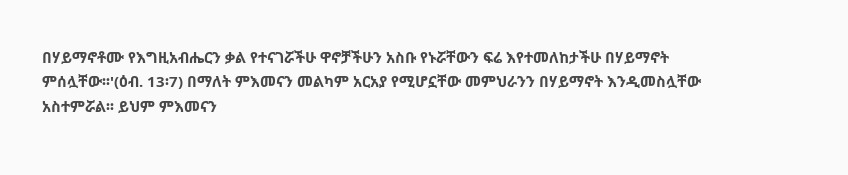በሃይማኖቶሙ የእግዚአብሔርን ቃል የተናገሯችሁ ዋኖቻችሁን አስቡ የኑሯቸውን ፍሬ እየተመለከታችሁ በሃይማኖት ምሰሏቸው፡፡'(ዕብ. 13፡7) በማለት ምእመናን መልካም አርአያ የሚሆኗቸው መምህራንን በሃይማኖት እንዲመስሏቸው አስተምሯል፡፡ ይህም ምእመናን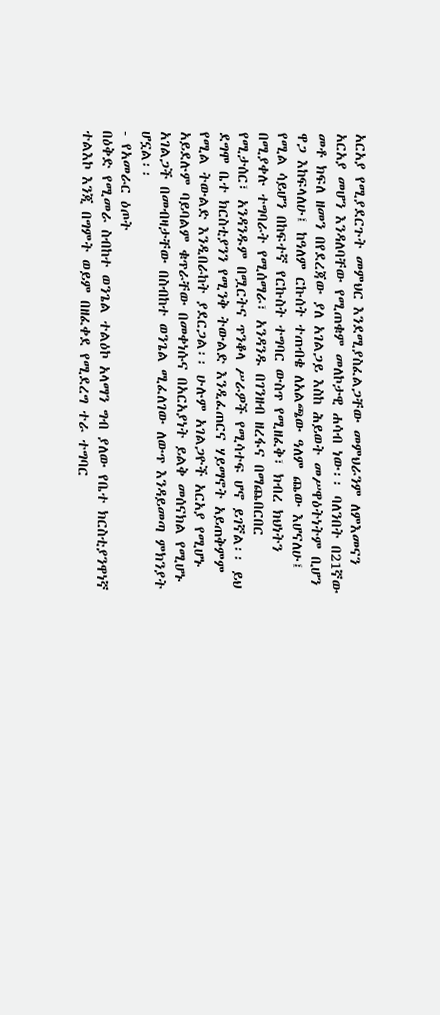አርአያ የሚያደርጉት መምህር እንደሚያስፈልጋቸው መምህራንም ለምእመናን አርአያ መሆን እንዳለባቸው የሚጠቁም መለኮታዊ ሐሳብ ነው፡፡ ባለንበት በ21ኛው መቶ ክፍለ ዘመን በየደረጃው ያለ አገልጋይ እስከ ሕይወት መሥዋዕትነትም ቢሆን ዋጋ እከፍላለሁ፤ ከዓለም ርኩሰት ተጠብቄ ለአልጫው ዓለም ጨው እሆናለሁ፤ የሚል ሳይሆን በከፍተኛ የርኩስት ተግባር ውስጥ የሚዘፈቅ፣ ክብረ ክህነትን በሚያቀሉ ተግባራት የሚሰማራ፣ አንዳንዱ በገንዘብ ዘረፋና በማጨበርበር የሚታሰር፣ አንዳንዱም በሟርትና ጥንቆላ ሥራዎች የሚሳተፍ ሆኖ ይገኛል፡፡ ይህ ደግሞ ቤተ ክርስቲያንን የሚንቅ ትውልድ እንዲፈጠርና ሃይማኖት አይጠቅምም የሚል ትውልድ እንዲበራከት ያደርጋል፡፡ ሁሉም አገልጋዮች አርአያ የሚሆኑ አይደሉም ባይባልም ቁጥራቸው በመቀነሱና በአርአያነት ይልቅ መሰናክል የሚሆኑ አገልጋች በመብዛታቸው በስብከተ ወንጌል ሚፈለገው ለውጥ እንዳይመጣ ምክንያት ሆኗል፡፡
- የአመራር ዕጦት
በዕቅድ የሚመራ ስብከተ ወንጌል ተልዕኮ አላማን ግብ ያለው የቤተ ክርስቲያንዋነኛ ተልእኮ እንጂ በግምት ወይም በዘፈቀደ የሚደረግ ተራ ተግባር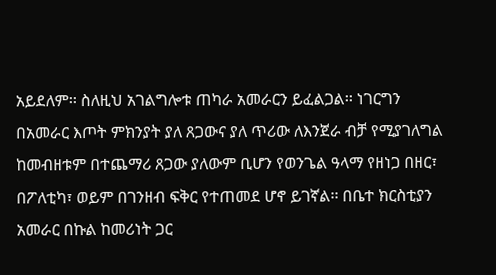አይደለም፡፡ ስለዚህ አገልግሎቱ ጠካራ አመራርን ይፈልጋል፡፡ ነገርግን በአመራር እጦት ምክንያት ያለ ጸጋውና ያለ ጥሪው ለእንጀራ ብቻ የሚያገለግል ከመብዘቱም በተጨማሪ ጸጋው ያለውም ቢሆን የወንጌል ዓላማ የዘነጋ በዘር፣ በፖለቲካ፣ ወይም በገንዘብ ፍቅር የተጠመደ ሆኖ ይገኛል፡፡ በቤተ ክርስቲያን አመራር በኩል ከመሪነት ጋር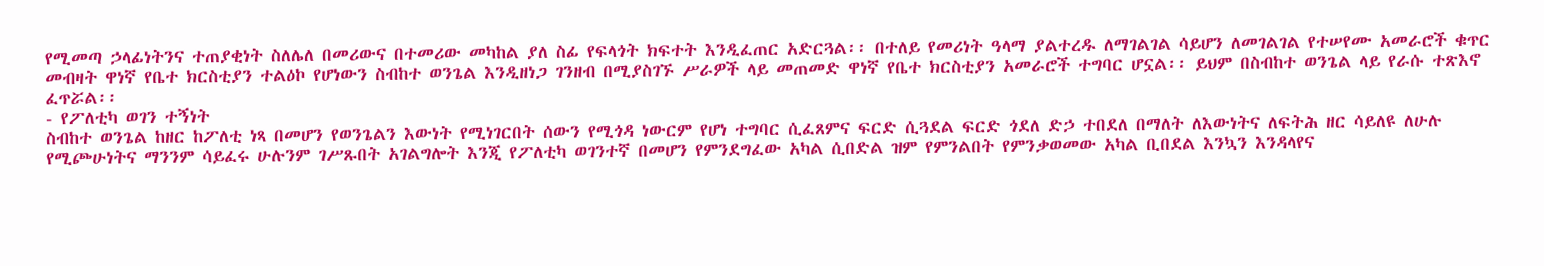የሚመጣ ኃላፊነትንና ተጠያቂነት ስለሌለ በመሪውና በተመሪው መካከል ያለ ስፊ የፍላጎት ክፍተት እንዲፈጠር አድርጓል፡፡ በተለይ የመሪነት ዓላማ ያልተረዱ ለማገልገል ሳይሆን ለመገልገል የተሠየሙ አመራሮች ቁጥር መብዛት ዋነኛ የቤተ ክርስቲያን ተልዕኮ የሆነውን ስብከተ ወንጌል እንዲዘነጋ ገንዘብ በሚያስገኙ ሥራዎች ላይ መጠመድ ዋነኛ የቤተ ክርስቲያን አመራሮች ተግባር ሆኗል፡፡ ይህም በስብከተ ወንጌል ላይ የራሱ ተጽእኖ ፈጥሯል፡፡
- የፖለቲካ ወገን ተኝነት
ስብከተ ወንጌል ከዘር ከፖለቲ ነጻ በመሆን የወንጌልን እውነት የሚነገርበት ሰውን የሚጎዳ ነውርም የሆነ ተግባር ሲፈጸምና ፍርድ ሲጓደል ፍርድ ጎደለ ድኃ ተበደለ በማለት ለእውነትና ለፍትሕ ዘር ሳይለዩ ለሁሉ የሚጮሁነትና ማንንም ሳይፈሩ ሁሉንም ገሥጹበት አገልግሎት እንጂ የፖለቲካ ወገንተኛ በመሆን የምንደግፈው አካል ሲበድል ዝም የምንልበት የምንቃወመው አካል ቢበደል እንኳን እንዳላየና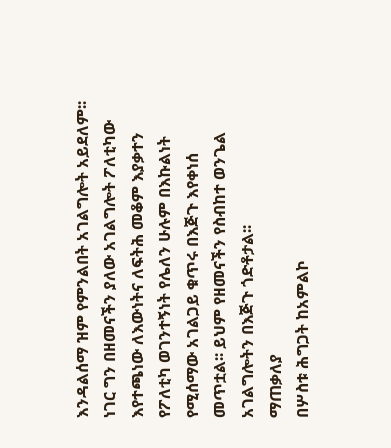እንዳልሰማ ዝም የምንልበት አገልግሎት አይደለም፡፡ ነገር ግን በዘመናችን ያለው አገልግሎት ፖለቲካው እየተጫነው ለእውነትና ለፍትሕ መቆም እያቃተን የፖለቲካ ወገንተኝነት የሌለን ሁሉም በእኩልነት የሚሰማው አገልጋይ ቁጥሩ በእጅጉ እየቀነሰ መጥቷል፡፡ ይህም የዘመናችን የስብከተ ወንጌል አገልግሎትን በእጅጉ ጎድቶታል፡፡
ማጠቃለያ
በሦስቱ ሕግጋት ከአምልኮ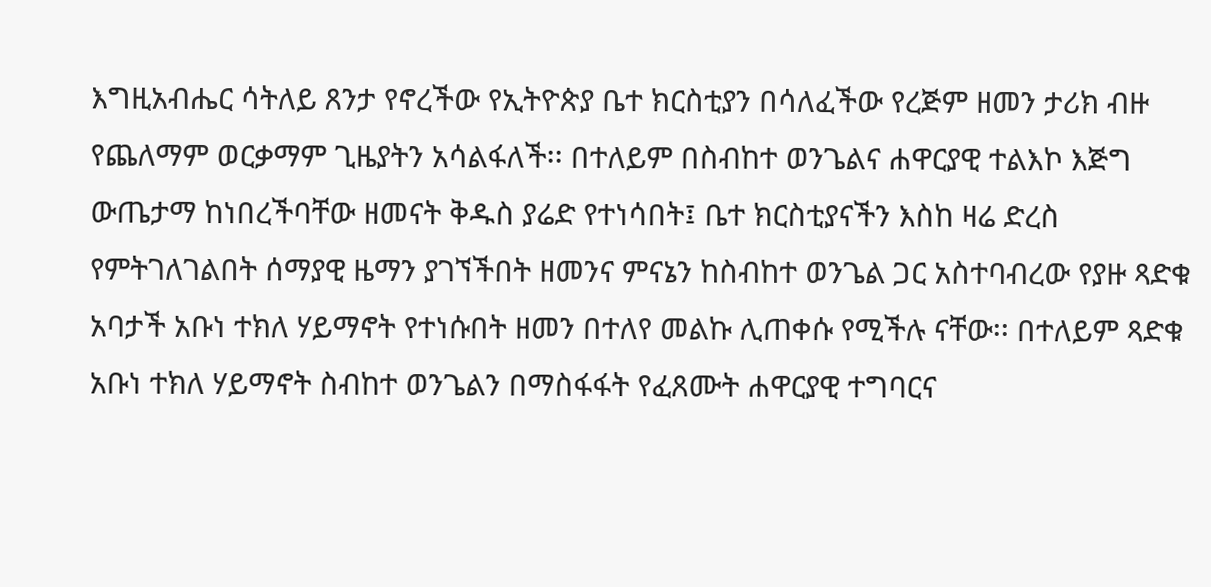እግዚአብሔር ሳትለይ ጸንታ የኖረችው የኢትዮጵያ ቤተ ክርስቲያን በሳለፈችው የረጅም ዘመን ታሪክ ብዙ የጨለማም ወርቃማም ጊዜያትን አሳልፋለች፡፡ በተለይም በስብከተ ወንጌልና ሐዋርያዊ ተልእኮ እጅግ ውጤታማ ከነበረችባቸው ዘመናት ቅዱስ ያሬድ የተነሳበት፤ ቤተ ክርስቲያናችን እስከ ዛሬ ድረስ የምትገለገልበት ሰማያዊ ዜማን ያገኘችበት ዘመንና ምናኔን ከስብከተ ወንጌል ጋር አስተባብረው የያዙ ጻድቁ አባታች አቡነ ተክለ ሃይማኖት የተነሱበት ዘመን በተለየ መልኩ ሊጠቀሱ የሚችሉ ናቸው፡፡ በተለይም ጻድቁ አቡነ ተክለ ሃይማኖት ስብከተ ወንጌልን በማስፋፋት የፈጸሙት ሐዋርያዊ ተግባርና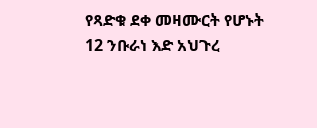የጻድቁ ደቀ መዛሙርት የሆኑት 12 ንቡራነ እድ አህጉረ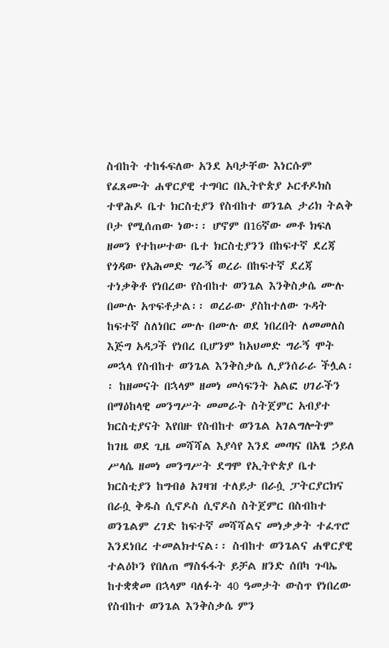ስብከት ተከፋፍለው አንደ አባታቸው እነርሱም የፈጸሙት ሐዋርያዊ ተግባር በኢትዮጵያ ኦርቶዶክስ ተዋሕዶ ቤተ ክርስቲያን የስብከተ ወንጌል ታሪክ ትልቅ ቦታ የሚሰጠው ነው፡፡ ሆኖም በ16ኛው መቶ ክፍለ ዘመን የተከሠተው ቤተ ክርስቲያንን በከፍተኛ ደረጃ የጎዳው የአሕመድ ግራኝ ወረራ በከፍተኛ ደረጃ ተነቃቅቶ የነበረው የስብከተ ወንጌል እንቅስቃሴ ሙሉ በሙሉ አጥፍቶታል፡፡ ወረራው ያስከተለው ጉዳት ከፍተኛ ስለነበር ሙሉ በሙሉ ወደ ነበረበት ለመመለስ እጅግ አዳጋች የነበረ ቢሆንም ከአህመድ ግራኝ ሞት መኋላ የስብከተ ወንጌል እንቅስቃሴ ሊያንሰራራ ችሏል፡፡ ከዘመናት በኋላም ዘመነ መሳፍንት አልፎ ሀገራችን በማዕከላዊ መንግሥት መመራት ስትጀምር አብያተ ክርስቲያናት እየበዙ የስብከተ ወንጌል አገልግሎትም ከገዜ ወደ ጊዜ መሻሻል እያሳየ እንደ መጣና በአፄ ኃይለ ሥላሴ ዘመነ መንግሥት ደግሞ የኢትዮጵያ ቤተ ክርስቲያን ከግብፅ አገዛዝ ተለይታ በራሷ ፓትርያርክና በራሷ ቅዱስ ሲኖዶስ ሲኖዶስ ስትጀምር በስብከተ ወንጌልም ረገድ ከፍተኛ መሻሻልና መነቃቃት ተፈጥሮ እንደነበረ ተመልክተናል፡፡ ስብከተ ወንጌልና ሐዋርያዊ ተልዕኮን የበለጠ ማስፋፋት ይቻል ዘንድ ሰበካ ጉባኤ ከተቋቋመ በኋላም ባለፉት 40 ዓመታት ውስጥ የነበረው የስብከተ ወንጌል እንቅስቃሴ ምን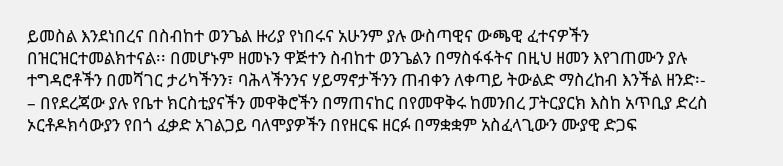ይመስል እንደነበረና በስብከተ ወንጌል ዙሪያ የነበሩና አሁንም ያሉ ውስጣዊና ውጫዊ ፈተናዎችን በዝርዝርተመልክተናል፡፡ በመሆኑም ዘመኑን ዋጅተን ስብከተ ወንጌልን በማስፋፋትና በዚህ ዘመን እየገጠሙን ያሉ ተግዳሮቶችን በመሻገር ታሪካችንን፣ ባሕላችንንና ሃይማኖታችንን ጠብቀን ለቀጣይ ትውልድ ማስረከብ እንችል ዘንድ፡-
– በየደረጃው ያሉ የቤተ ክርስቲያናችን መዋቅሮችን በማጠናከር በየመዋቅሩ ከመንበረ ፓትርያርክ እስከ አጥቢያ ድረስ ኦርቶዶክሳውያን የበጎ ፈቃድ አገልጋይ ባለሞያዎችን በየዘርፍ ዘርፉ በማቋቋም አስፈላጊውን ሙያዊ ድጋፍ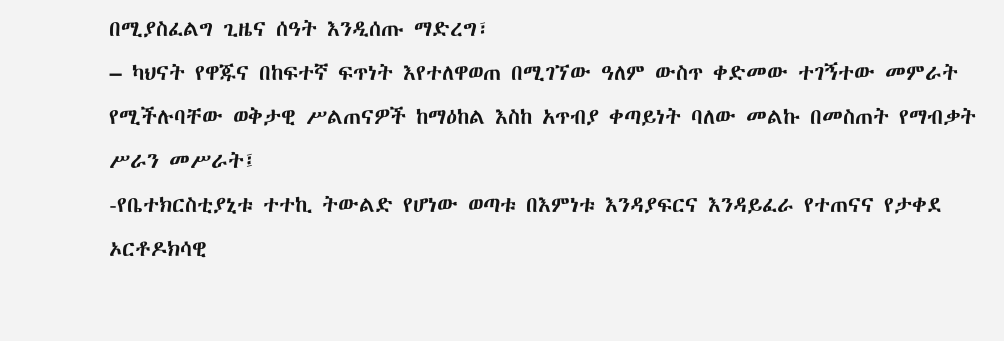በሚያስፈልግ ጊዜና ሰዓት እንዲሰጡ ማድረግ፣
– ካህናት የዋጁና በከፍተኛ ፍጥነት እየተለዋወጠ በሚገኘው ዓለም ውስጥ ቀድመው ተገኝተው መምራት የሚችሉባቸው ወቅታዊ ሥልጠናዎች ከማዕከል እስከ አጥብያ ቀጣይነት ባለው መልኩ በመስጠት የማብቃት ሥራን መሥራት፤
-የቤተክርስቲያኒቱ ተተኪ ትውልድ የሆነው ወጣቱ በእምነቱ እንዳያፍርና እንዳይፈራ የተጠናና የታቀደ ኦርቶዶክሳዊ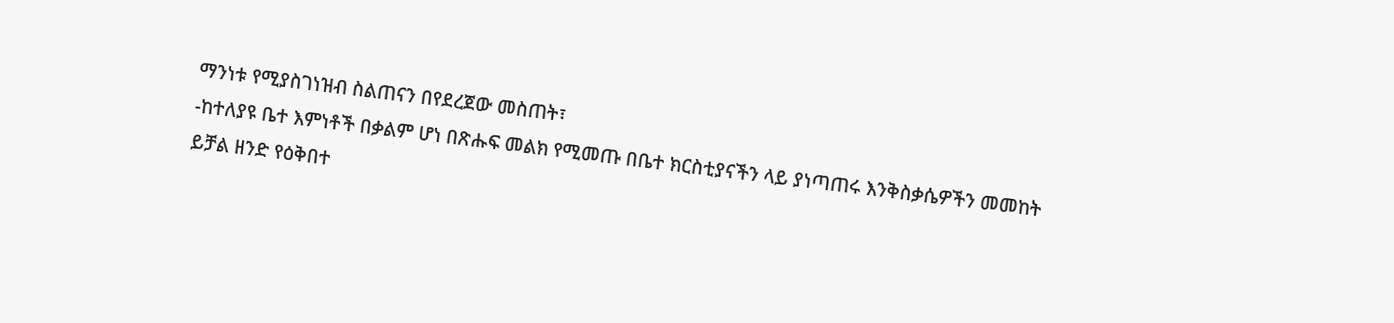ማንነቱ የሚያስገነዝብ ስልጠናን በየደረጀው መስጠት፣
-ከተለያዩ ቤተ እምነቶች በቃልም ሆነ በጽሑፍ መልክ የሚመጡ በቤተ ክርስቲያናችን ላይ ያነጣጠሩ እንቅስቃሴዎችን መመከት ይቻል ዘንድ የዕቅበተ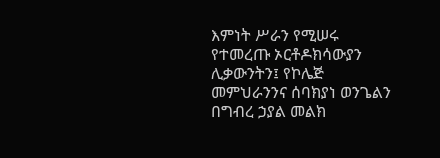እምነት ሥራን የሚሠሩ የተመረጡ ኦርቶዶክሳውያን ሊቃውንትን፤ የኮሌጅ መምህራንንና ሰባክያነ ወንጌልን በግብረ ኃያል መልክ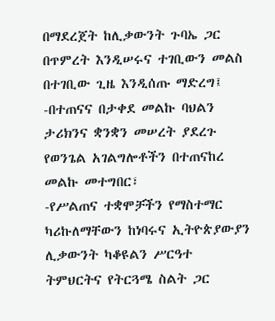በማደረጀት ከሊቃውንት ጉባኤ ጋር በጥምረት እንዲሠሩና ተገቢውን መልስ በተገቢው ጊዜ እንዲሰጡ ማድረግ፤
-በተጠናና በታቀደ መልኩ ባህልን ታሪክንና ቋንቋን መሠረት ያደረጉ የወንጌል አገልግሎቶችን በተጠናከረ መልኩ መተግበር፣
-የሥልጠና ተቋሞቻችን የማስተማር ካሪኩለማቸውን ከነባሩና ኢትዮጵያውያን ሊቃውንት ካቆዩልን ሥርዓተ ትምህርትና የትርጓሜ ስልት ጋር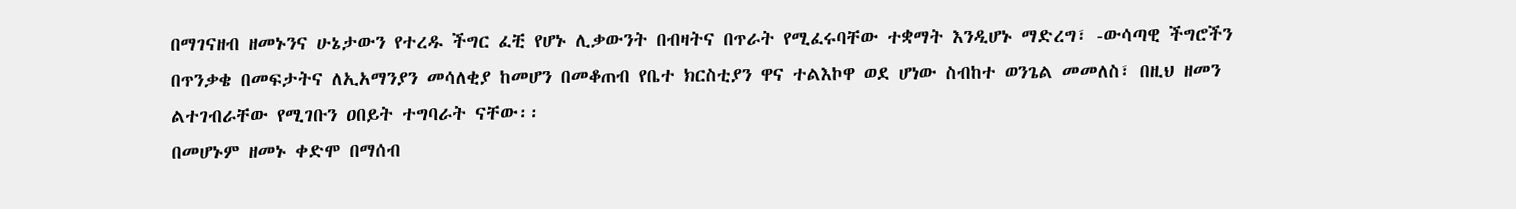በማገናዘብ ዘመኑንና ሁኔታውን የተረዱ ችግር ፈቺ የሆኑ ሊቃውንት በብዛትና በጥራት የሚፈሩባቸው ተቋማት እንዲሆኑ ማድረግ፣ -ውሳጣዊ ችግሮችን በጥንቃቄ በመፍታትና ለኢአማንያን መሳለቂያ ከመሆን በመቆጠብ የቤተ ክርስቲያን ዋና ተልእኮዋ ወደ ሆነው ስብከተ ወንጌል መመለስ፣ በዚህ ዘመን ልተገብራቸው የሚገቡን ዐበይት ተግባራት ናቸው፡፡
በመሆኑም ዘመኑ ቀድሞ በማሰብ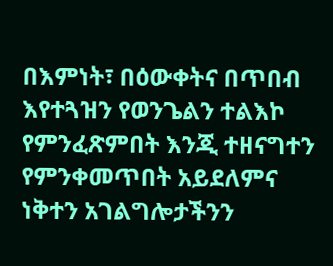በእምነት፣ በዕውቀትና በጥበብ እየተጓዝን የወንጌልን ተልእኮ የምንፈጽምበት እንጂ ተዘናግተን የምንቀመጥበት አይደለምና ነቅተን አገልግሎታችንን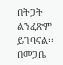በትጋት ልንፈጽም ይገባናል፡፡
በመጋቤ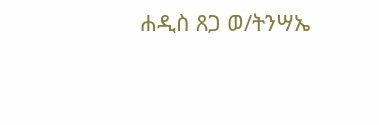ሐዲስ ጸጋ ወ/ትንሣኤ